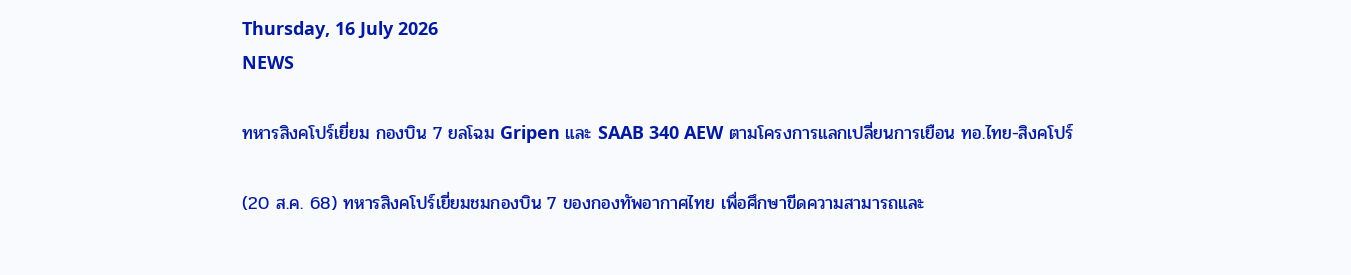Thursday, 16 July 2026
NEWS

ทหารสิงคโปร์เยี่ยม กองบิน 7 ยลโฉม Gripen และ SAAB 340 AEW ตามโครงการแลกเปลี่ยนการเยือน ทอ.ไทย-สิงคโปร์

(20 ส.ค. 68) ทหารสิงคโปร์เยี่ยมชมกองบิน 7 ของกองทัพอากาศไทย เพื่อศึกษาขีดความสามารถและ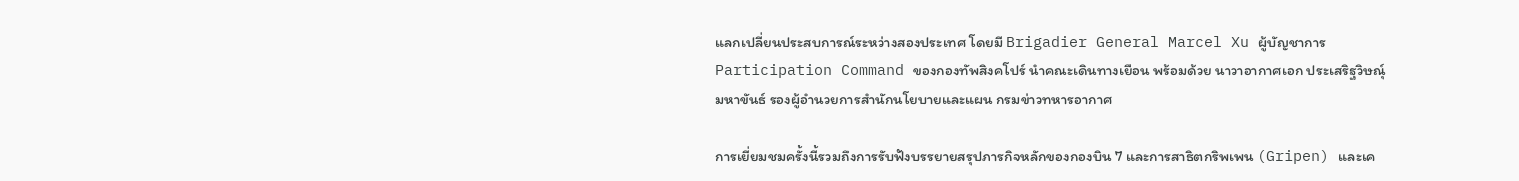แลกเปลี่ยนประสบการณ์ระหว่างสองประเทศ โดยมี Brigadier General Marcel Xu ผู้บัญชาการ Participation Command ของกองทัพสิงคโปร์ นำคณะเดินทางเยือน พร้อมด้วย นาวาอากาศเอก ประเสริฐวิษณุ์ มหาขันธ์ รองผู้อำนวยการสำนักนโยบายและแผน กรมข่าวทหารอากาศ

การเยี่ยมชมครั้งนี้รวมถึงการรับฟังบรรยายสรุปภารกิจหลักของกองบิน 7 และการสาธิตกริพเพน (Gripen) และเค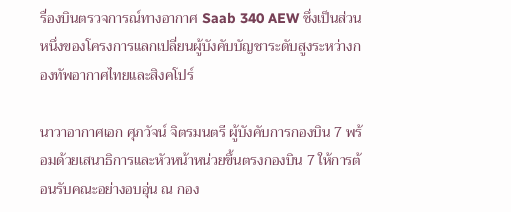รื่องบินตรวจการณ์ทางอากาศ Saab 340 AEW ซึ่งเป็นส่วนหนึ่งของโครงการแลกเปลี่ยนผู้บังคับบัญชาระดับสูงระหว่างกองทัพอากาศไทยและสิงคโปร์

นาวาอากาศเอก ศุภวัจน์ จิตรมนตรี ผู้บังคับการกองบิน 7 พร้อมด้วยเสนาธิการและหัวหน้าหน่วยขึ้นตรงกองบิน 7 ให้การต้อนรับคณะอย่างอบอุ่น ณ กอง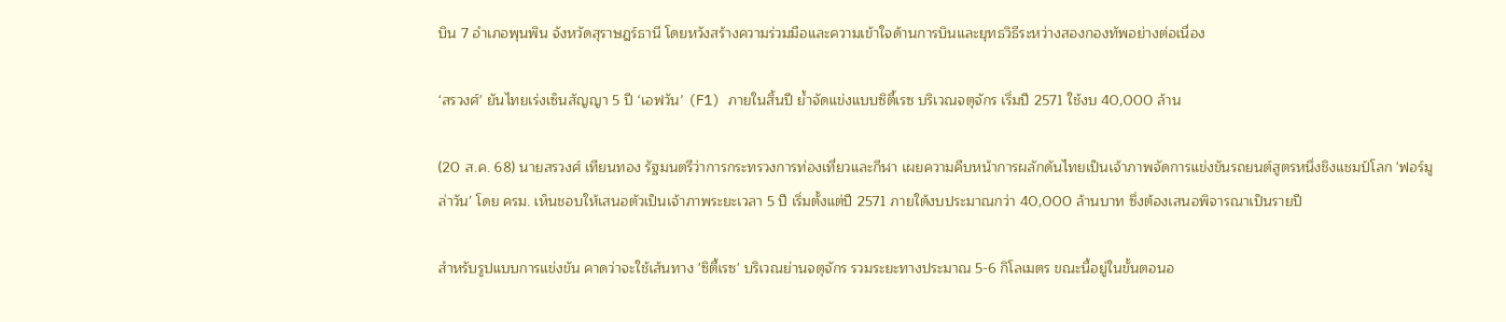บิน 7 อำเภอพุนพิน จังหวัดสุราษฎร์ธานี โดยหวังสร้างความร่วมมือและความเข้าใจด้านการบินและยุทธวิธีระหว่างสองกองทัพอย่างต่อเนื่อง

‘สรวงศ์’ ยันไทยเร่งเซ็นสัญญา 5 ปี ‘เอฟวัน’ (F1) ภายในสิ้นปี ย้ำจัดแข่งแบบซิตี้เรซ บริเวณจตุจักร เริ่มปี 2571 ใช้งบ 40,000 ล้าน

(20 ส.ค. 68) นายสรวงศ์ เทียนทอง รัฐมนตรีว่าการกระทรวงการท่องเที่ยวและกีฬา เผยความคืบหน้าการผลักดันไทยเป็นเจ้าภาพจัดการแข่งขันรถยนต์สูตรหนึ่งชิงแชมป์โลก 'ฟอร์มูล่าวัน' โดย ครม. เห็นชอบให้เสนอตัวเป็นเจ้าภาพระยะเวลา 5 ปี เริ่มตั้งแต่ปี 2571 ภายใต้งบประมาณกว่า 40,000 ล้านบาท ซึ่งต้องเสนอพิจารณาเป็นรายปี

สำหรับรูปแบบการแข่งขัน คาดว่าจะใช้เส้นทาง 'ซิตี้เรซ' บริเวณย่านจตุจักร รวมระยะทางประมาณ 5-6 กิโลเมตร ขณะนี้อยู่ในขั้นตอนอ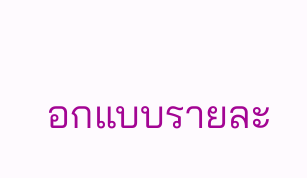อกแบบรายละ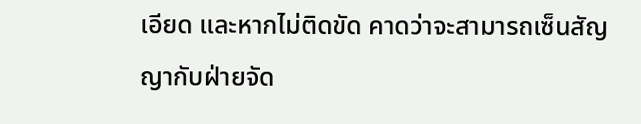เอียด และหากไม่ติดขัด คาดว่าจะสามารถเซ็นสัญญากับฝ่ายจัด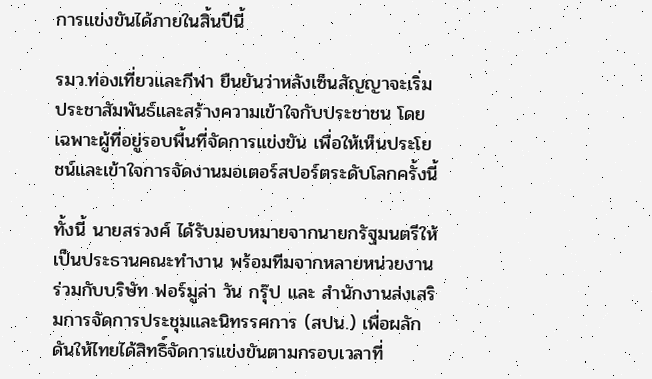การแข่งขันได้ภายในสิ้นปีนี้

รมว.ท่องเที่ยวและกีฬา ยืนยันว่าหลังเซ็นสัญญาจะเริ่มประชาสัมพันธ์และสร้างความเข้าใจกับประชาชน โดยเฉพาะผู้ที่อยู่รอบพื้นที่จัดการแข่งขัน เพื่อให้เห็นประโยชน์และเข้าใจการจัดงานมอเตอร์สปอร์ตระดับโลกครั้งนี้

ทั้งนี้ นายสรวงศ์ ได้รับมอบหมายจากนายกรัฐมนตรีให้เป็นประธานคณะทำงาน พร้อมทีมจากหลายหน่วยงานร่วมกับบริษัท ฟอร์มูล่า วัน กรุ๊ป และ สำนักงานส่งเสริมการจัดการประชุมและนิทรรศการ (สปน.) เพื่อผลักดันให้ไทยได้สิทธิ์จัดการแข่งขันตามกรอบเวลาที่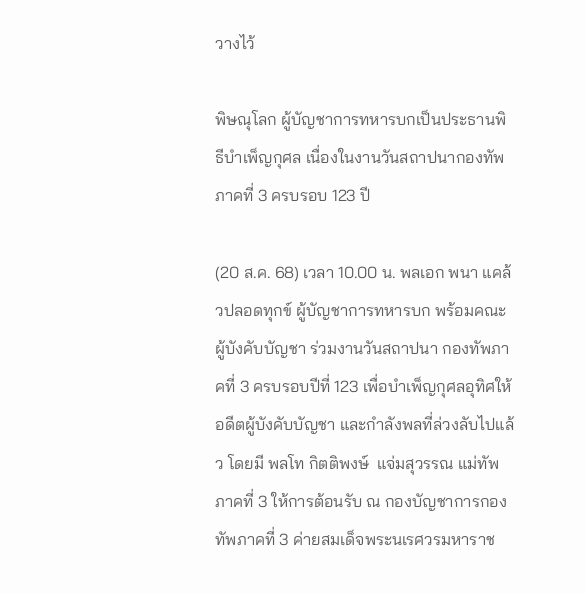วางไว้

พิษณุโลก ผู้บัญชาการทหารบกเป็นประธานพิธีบำเพ็ญกุศล เนื่องในงานวันสถาปนากองทัพภาคที่ 3 ครบรอบ 123 ปี

(20 ส.ค. 68) เวลา 10.00 น. พลเอก พนา แคล้วปลอดทุกข์ ผู้บัญชาการทหารบก พร้อมคณะผู้บังคับบัญชา ร่วมงานวันสถาปนา กองทัพภาคที่ 3 ครบรอบปีที่ 123 เพื่อบำเพ็ญกุศลอุทิศให้อดีตผู้บังคับบัญชา และกำลังพลที่ล่วงลับไปแล้ว โดยมี พลโท กิตติพงษ์  แจ่มสุวรรณ แม่ทัพภาคที่ 3 ให้การต้อนรับ ณ กองบัญชาการกองทัพภาคที่ 3 ค่ายสมเด็จพระนเรศวรมหาราช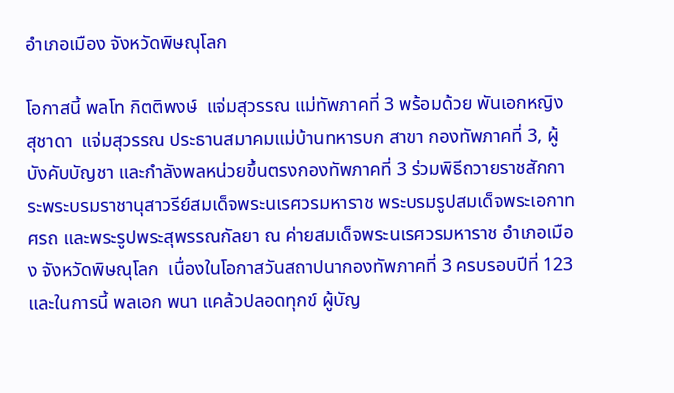อำเภอเมือง จังหวัดพิษณุโลก

โอกาสนี้ พลโท กิตติพงษ์  แจ่มสุวรรณ แม่ทัพภาคที่ 3 พร้อมด้วย พันเอกหญิง สุชาดา  แจ่มสุวรรณ ประธานสมาคมแม่บ้านทหารบก สาขา กองทัพภาคที่ 3, ผู้บังคับบัญชา และกำลังพลหน่วยขึ้นตรงกองทัพภาคที่ 3 ร่วมพิธีถวายราชสักการะพระบรมราชานุสาวรีย์สมเด็จพระนเรศวรมหาราช พระบรมรูปสมเด็จพระเอกาทศรถ และพระรูปพระสุพรรณกัลยา ณ ค่ายสมเด็จพระนเรศวรมหาราช อำเภอเมือง จังหวัดพิษณุโลก  เนื่องในโอกาสวันสถาปนากองทัพภาคที่ 3 ครบรอบปีที่ 123 และในการนี้ พลเอก พนา แคล้วปลอดทุกข์ ผู้บัญ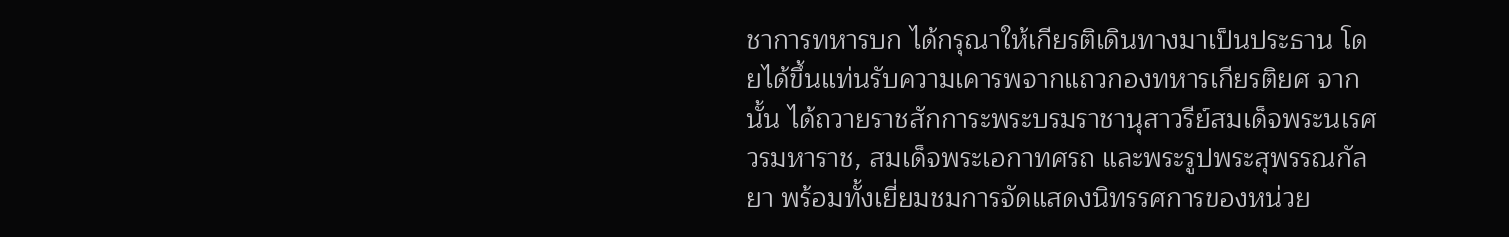ชาการทหารบก ได้กรุณาให้เกียรติเดินทางมาเป็นประธาน โดยได้ขึ้นแท่นรับความเคารพจากแถวกองทหารเกียรติยศ จากนั้น ได้ถวายราชสักการะพระบรมราชานุสาวรีย์สมเด็จพระนเรศวรมหาราช, สมเด็จพระเอกาทศรถ และพระรูปพระสุพรรณกัลยา พร้อมทั้งเยี่ยมชมการจัดแสดงนิทรรศการของหน่วย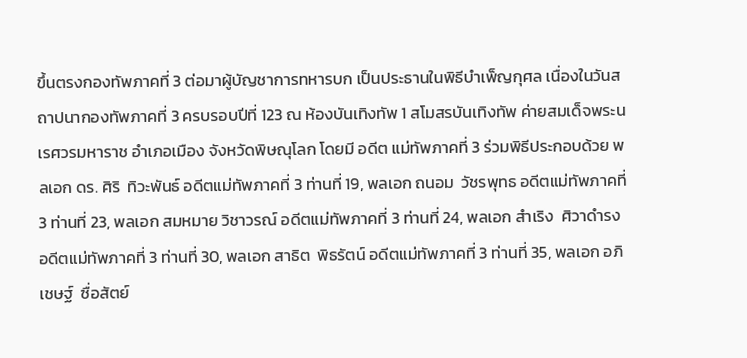ขึ้นตรงกองทัพภาคที่ 3 ต่อมาผู้บัญชาการทหารบก เป็นประธานในพิธีบำเพ็ญกุศล เนื่องในวันสถาปนากองทัพภาคที่ 3 ครบรอบปีที่ 123 ณ ห้องบันเทิงทัพ 1 สโมสรบันเทิงทัพ ค่ายสมเด็จพระนเรศวรมหาราช อำเภอเมือง จังหวัดพิษณุโลก โดยมี อดีต แม่ทัพภาคที่ 3 ร่วมพิธีประกอบด้วย พลเอก ดร. ศิริ  ทิวะพันธ์ อดีตแม่ทัพภาคที่ 3 ท่านที่ 19, พลเอก ถนอม  วัชรพุทธ อดีตแม่ทัพภาคที่ 3 ท่านที่ 23, พลเอก สมหมาย วิชาวรณ์ อดีตแม่ทัพภาคที่ 3 ท่านที่ 24, พลเอก สำเริง  ศิวาดำรง อดีตแม่ทัพภาคที่ 3 ท่านที่ 30, พลเอก สาธิต  พิธรัตน์ อดีตแม่ทัพภาคที่ 3 ท่านที่ 35, พลเอก อภิเชษฐ์  ซื่อสัตย์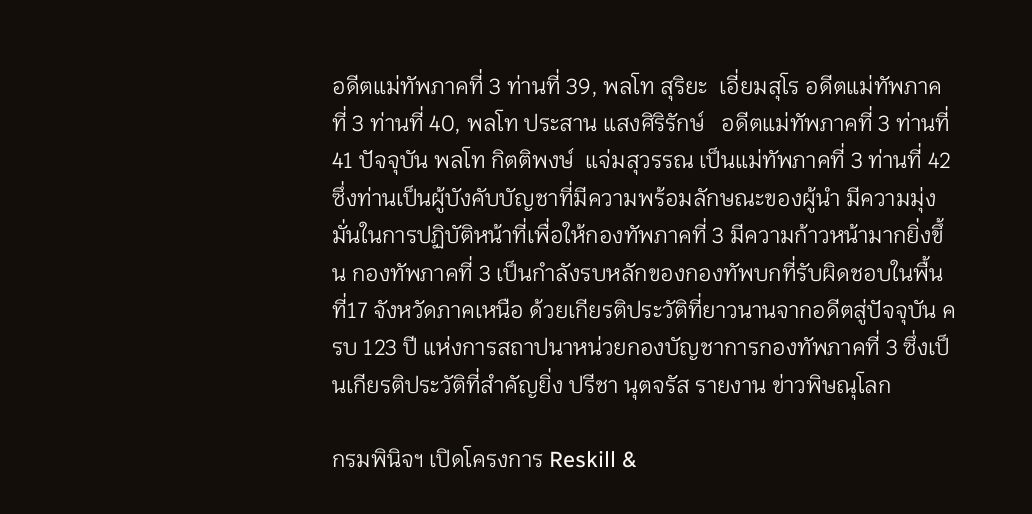อดีตแม่ทัพภาคที่ 3 ท่านที่ 39, พลโท สุริยะ  เอี่ยมสุโร อดีตแม่ทัพภาคที่ 3 ท่านที่ 40, พลโท ประสาน แสงศิริรักษ์   อดีตแม่ทัพภาคที่ 3 ท่านที่ 41 ปัจจุบัน พลโท กิตติพงษ์  แจ่มสุวรรณ เป็นแม่ทัพภาคที่ 3 ท่านที่ 42  ซึ่งท่านเป็นผู้บังคับบัญชาที่มีความพร้อมลักษณะของผู้นำ มีความมุ่งมั่นในการปฏิบัติหน้าที่เพื่อให้กองทัพภาคที่ 3 มีความก้าวหน้ามากยิ่งขึ้น กองทัพภาคที่ 3 เป็นกำลังรบหลักของกองทัพบกที่รับผิดชอบในพื้นที่17 จังหวัดภาคเหนือ ด้วยเกียรติประวัติที่ยาวนานจากอดีตสู่ปัจจุบัน ครบ 123 ปี แห่งการสถาปนาหน่วยกองบัญชาการกองทัพภาคที่ 3 ซึ่งเป็นเกียรติประวัติที่สำคัญยิ่ง ปรีชา นุตจรัส รายงาน ข่าวพิษณุโลก

กรมพินิจฯ เปิดโครงการ Reskill &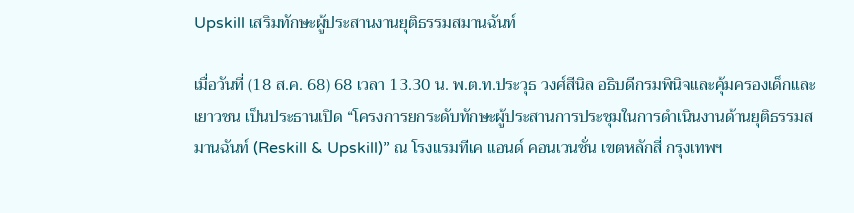Upskill เสริมทักษะผู้ประสานงานยุติธรรมสมานฉันท์

เมื่อวันที่ (18 ส.ค. 68) 68 เวลา 13.30 น. พ.ต.ท.ประวุธ วงศ์สีนิล อธิบดีกรมพินิจและคุ้มครองเด็กและเยาวชน เป็นประธานเปิด “โครงการยกระดับทักษะผู้ประสานการประชุมในการดำเนินงานด้านยุติธรรมสมานฉันท์ (Reskill & Upskill)” ณ โรงแรมทีเค แอนด์ คอนเวนชั่น เขตหลักสี่ กรุงเทพฯ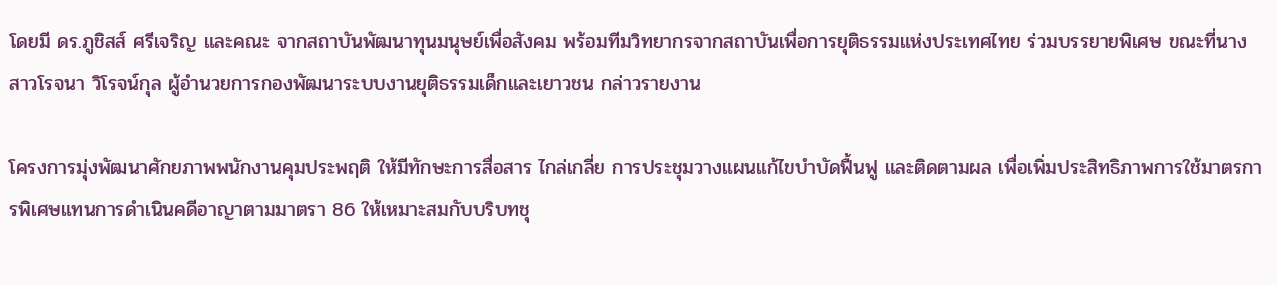โดยมี ดร.ภูชิสส์ ศรีเจริญ และคณะ จากสถาบันพัฒนาทุนมนุษย์เพื่อสังคม พร้อมทีมวิทยากรจากสถาบันเพื่อการยุติธรรมแห่งประเทศไทย ร่วมบรรยายพิเศษ ขณะที่นางสาวโรจนา วิโรจน์กุล ผู้อำนวยการกองพัฒนาระบบงานยุติธรรมเด็กและเยาวชน กล่าวรายงาน

โครงการมุ่งพัฒนาศักยภาพพนักงานคุมประพฤติ ให้มีทักษะการสื่อสาร ไกล่เกลี่ย การประชุมวางแผนแก้ไขบำบัดฟื้นฟู และติดตามผล เพื่อเพิ่มประสิทธิภาพการใช้มาตรการพิเศษแทนการดำเนินคดีอาญาตามมาตรา 86 ให้เหมาะสมกับบริบทชุ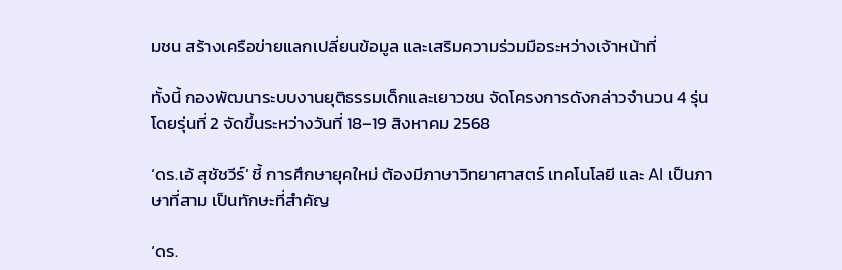มชน สร้างเครือข่ายแลกเปลี่ยนข้อมูล และเสริมความร่วมมือระหว่างเจ้าหน้าที่

ทั้งนี้ กองพัฒนาระบบงานยุติธรรมเด็กและเยาวชน จัดโครงการดังกล่าวจำนวน 4 รุ่น โดยรุ่นที่ 2 จัดขึ้นระหว่างวันที่ 18–19 สิงหาคม 2568

‘ดร.เอ้ สุชัชวีร์’ ชี้ การศึกษายุคใหม่ ต้องมีภาษาวิทยาศาสตร์ เทคโนโลยี และ AI เป็นภาษาที่สาม เป็นทักษะที่สำคัญ

‘ดร.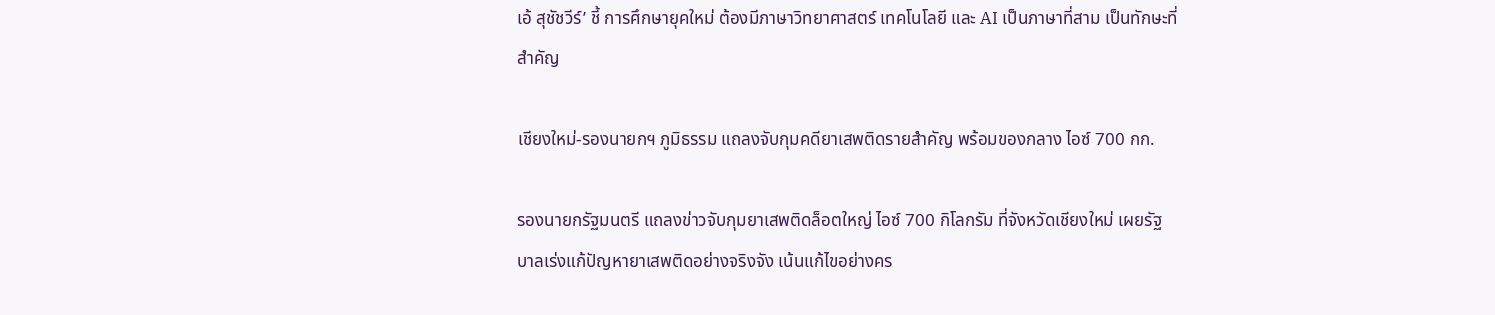เอ้ สุชัชวีร์’ ชี้ การศึกษายุคใหม่ ต้องมีภาษาวิทยาศาสตร์ เทคโนโลยี และ AI เป็นภาษาที่สาม เป็นทักษะที่สำคัญ

เชียงใหม่-รองนายกฯ ภูมิธรรม แถลงจับกุมคดียาเสพติดรายสำคัญ พร้อมของกลาง ไอซ์ 700 กก.

รองนายกรัฐมนตรี แถลงข่าวจับกุมยาเสพติดล็อตใหญ่ ไอซ์ 700 กิโลกรัม ที่จังหวัดเชียงใหม่ เผยรัฐบาลเร่งแก้ปัญหายาเสพติดอย่างจริงจัง เน้นแก้ไขอย่างคร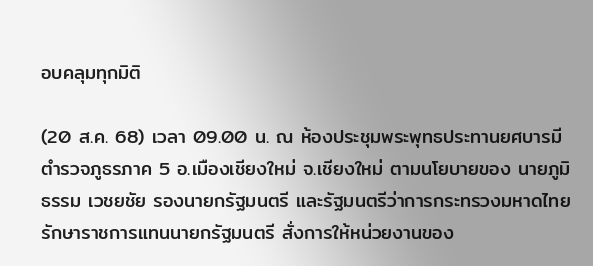อบคลุมทุกมิติ

(20 ส.ค. 68) เวลา 09.00 น. ณ ห้องประชุมพระพุทธประทานยศบารมี ตำรวจภูธรภาค 5 อ.เมืองเชียงใหม่ จ.เชียงใหม่ ตามนโยบายของ นายภูมิธรรม เวชยชัย รองนายกรัฐมนตรี และรัฐมนตรีว่าการกระทรวงมหาดไทย รักษาราชการแทนนายกรัฐมนตรี สั่งการให้หน่วยงานของ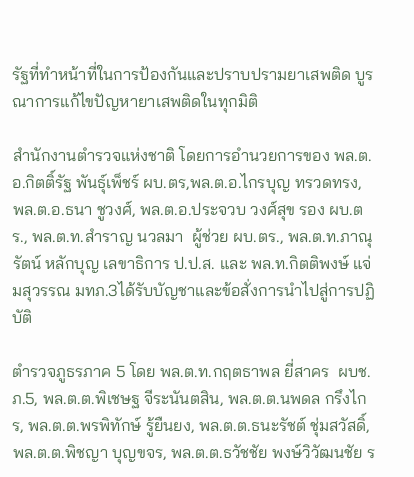รัฐที่ทำหน้าที่ในการป้องกันและปราบปรามยาเสพติด บูรณาการแก้ไขปัญหายาเสพติดในทุกมิติ

สำนักงานตำรวจแห่งชาติ โดยการอำนวยการของ พล.ต.อ.กิตติ์รัฐ พันธุ์เพ็ชร์ ผบ.ตร,พล.ต.อ.ไกรบุญ ทรวดทรง, พล.ต.อ.ธนา ชูวงศ์, พล.ต.อ.ประจวบ วงศ์สุข รอง ผบ.ตร., พล.ต.ท.สำราญ นวลมา  ผู้ช่วย ผบ.ตร., พล.ต.ท.ภาณุรัตน์ หลักบุญ เลขาธิการ ป.ป.ส. และ พล.ท.กิตติพงษ์ แจ่มสุวรรณ มทภ.3ได้รับบัญชาและข้อสั่งการนำไปสู่การปฏิบัติ

ตำรวจภูธรภาค 5 โดย พล.ต.ท.กฤตธาพล ยี่สาคร  ผบช.ภ.5, พล.ต.ต.พิเชษฐ จีระนันตสิน, พล.ต.ต.นพดล กรึงไกร, พล.ต.ต.พรพิทักษ์ รู้ยืนยง, พล.ต.ต.ธนะรัชต์ ชุ่มสวัสดิ์, พล.ต.ต.พิชญา บุญขจร, พล.ต.ต.ธวัชชัย พงษ์วิวัฒนชัย ร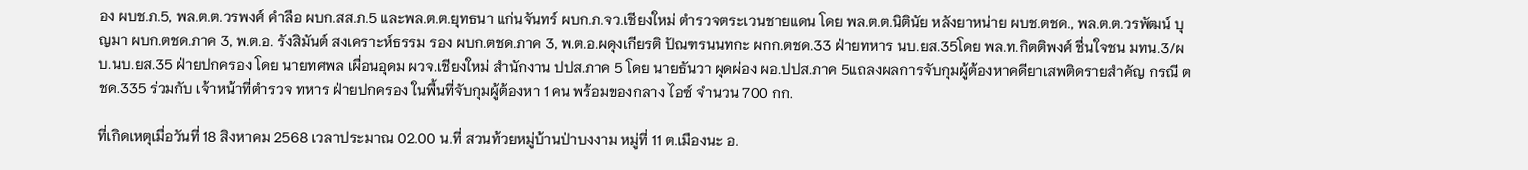อง ผบช.ภ.5, พล.ต.ต.วรพงศ์ คำลือ ผบก.สส.ภ.5 และพล.ต.ต.ยุทธนา แก่นจันทร์ ผบก.ภ.จว.เชียงใหม่ ตำรวจตระเวนชายแดน โดย พล.ต.ต.นิตินัย หลังยาหน่าย ผบช.ตชด., พล.ต.ต.วรพัฒน์ บุญมา ผบก.ตชด.ภาค 3, พ.ต.อ. รังสิมันต์ สงเคราะห์ธรรม รอง ผบก.ตชด.ภาค 3, พ.ต.อ.ผดุงเกียรติ ปัณฑรนนทกะ ผกก.ตชด.33 ฝ่ายทหาร นบ.ยส.35โดย พล.ท.กิตติพงศ์ ชื่นใจชน มทน.3/ผบ.นบ.ยส.35 ฝ่ายปกครอง โดย นายทศพล เผื่อนอุดม ผวจ.เชียงใหม่ สำนักงาน ปปส.ภาค 5 โดย นายธันวา ผุดผ่อง ผอ.ปปส.ภาค 5แถลงผลการจับกุมผู้ต้องหาคดียาเสพติดรายสำคัญ กรณี ตชด.335 ร่วมกับ เจ้าหน้าที่ตำรวจ ทหาร ฝ่ายปกครอง ในพื้นที่จับกุมผู้ต้องหา 1 คน พร้อมของกลาง ไอซ์ จำนวน 700 กก.

ที่เกิดเหตุเมื่อวันที่ 18 สิงหาคม 2568 เวลาประมาณ 02.00 น.ที่ สวนท้วยหมู่บ้านป่าบงงาม หมู่ที่ 11 ต.เมืองนะ อ.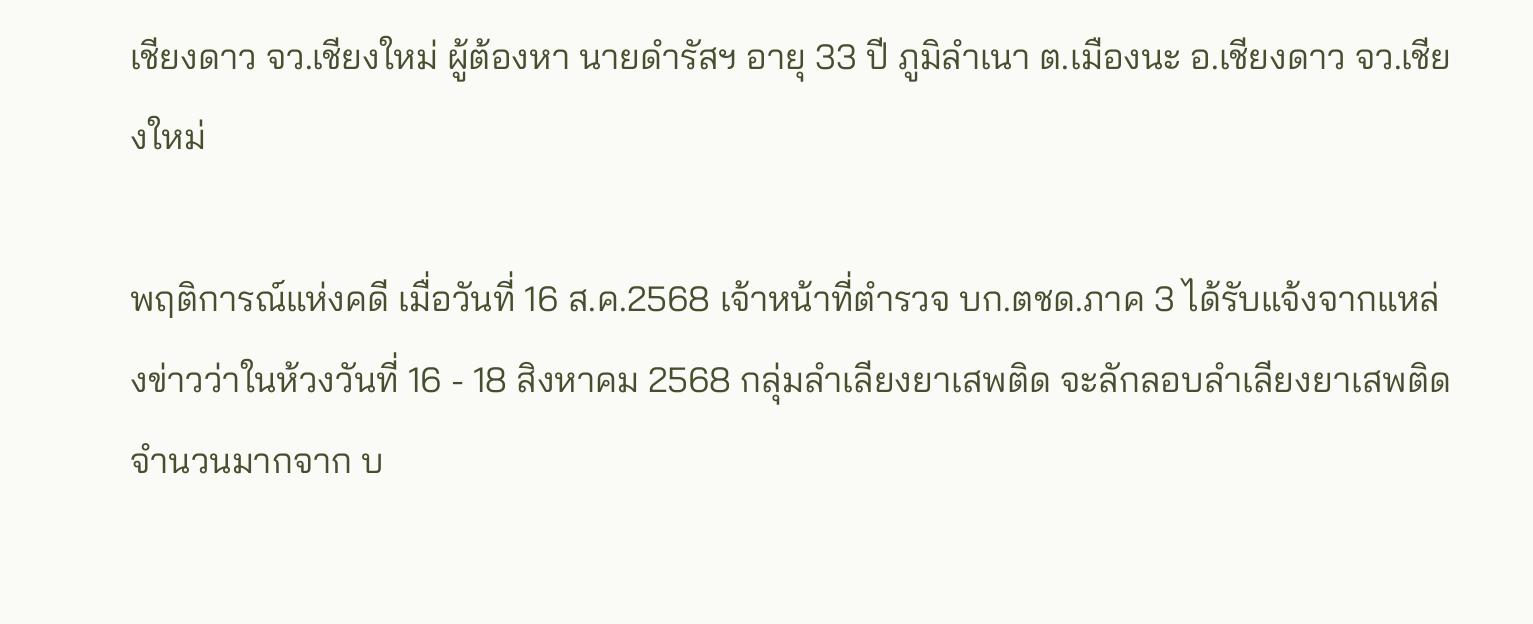เชียงดาว จว.เชียงใหม่ ผู้ต้องหา นายดำรัสฯ อายุ 33 ปี ภูมิลำเนา ต.เมืองนะ อ.เชียงดาว จว.เชียงใหม่

พฤติการณ์แห่งคดี เมื่อวันที่ 16 ส.ค.2568 เจ้าหน้าที่ตำรวจ บก.ตชด.ภาค 3 ได้รับแจ้งจากแหล่งข่าวว่าในห้วงวันที่ 16 - 18 สิงหาคม 2568 กลุ่มลำเลียงยาเสพติด จะลักลอบลำเลียงยาเสพติดจำนวนมากจาก บ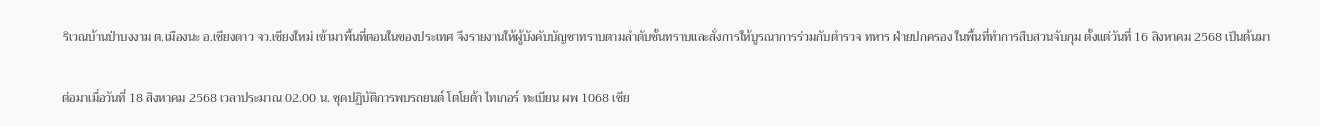ริเวณบ้านป่าบงงาม ต.เมืองนะ อ.เชียงดาว จว.เชียงใหม่ เข้ามาพื้นที่ตอนในของประเทศ จึงรายงานให้ผู้บังคับบัญชาทราบตามลำดับชั้นทราบและสั่งการให้บูรณาการร่วมกับตำรวจ ทหาร ฝ่ายปกครอง ในพื้นที่ทำการสืบสวนจับกุม ตั้งแต่วันที่ 16 สิงหาคม 2568 เป็นต้นมา

ต่อมาเมื่อวันที่ 18 สิงหาคม 2568 เวลาประมาณ 02.00 น. ชุดปฏิบัติการพบรถยนต์ โตโยต้า ไทเกอร์ ทะเบียน ผพ 1068 เชีย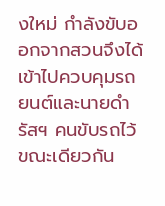งใหม่ กำลังขับออกจากสวนจึงได้เข้าไปควบคุมรถยนต์และนายดำรัสฯ คนขับรถไว้ ขณะเดียวกัน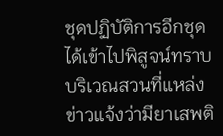ชุดปฏิบัติการอีกชุดได้เข้าไปพิสูจน์ทราบบริเวณสวนที่แหล่งข่าวแจ้งว่ามียาเสพติ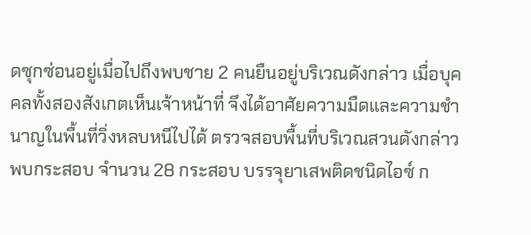ดซุกซ่อนอยู่เมื่อไปถึงพบชาย 2 คนยืนอยู่บริเวณดังกล่าว เมื่อบุคคลทั้งสองสังเกตเห็นเจ้าหน้าที่ จึงได้อาศัยความมืดและความชำนาญในพื้นที่วิ่งหลบหนีไปได้ ตรวจสอบพื้นที่บริเวณสวนดังกล่าวพบกระสอบ จำนวน 28 กระสอบ บรรจุยาเสพติดชนิดไอซ์ ก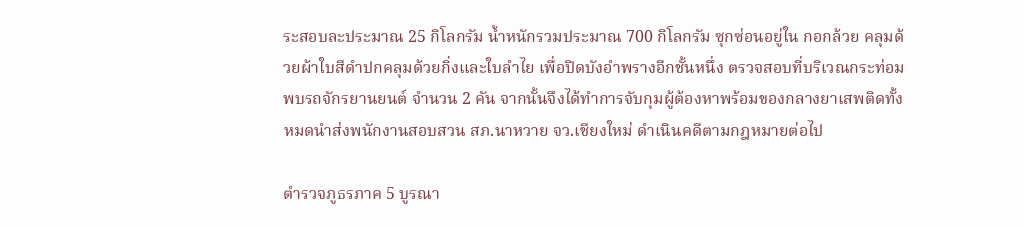ระสอบละประมาณ 25 กิโลกรัม น้ำหนักรวมประมาณ 700 กิโลกรัม ซุกซ่อนอยู่ใน กอกล้วย คลุมด้วยผ้าใบสีดำปกคลุมด้วยกิ่งและใบลำไย เพื่อปิดบังอำพรางอีกชั้นหนึ่ง ตรวจสอบที่บริเวณกระท่อมพบรถจักรยานยนต์ จำนวน 2 คัน จากนั้นจึงได้ทำการจับกุมผู้ต้องหาพร้อมของกลางยาเสพติดทั้งหมดนำส่งพนักงานสอบสวน สภ.นาหวาย จว.เชียงใหม่ ดำเนินคดีตามกฎหมายต่อไป

ตำรวจภูธรภาค 5 บูรณา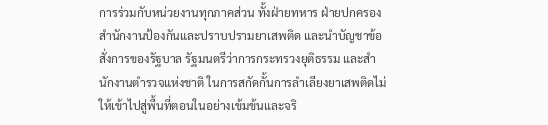การร่วมกับหน่วยงานทุกภาคส่วน ทั้งฝ่ายทหาร ฝ่ายปกครอง สำนักงานป้องกันและปราบปรามยาเสพติด และนำบัญชาข้อสั่งการของรัฐบาล รัฐมนตรีว่าการกระทรวงยุติธรรม และสำนักงานตำรวจแห่งชาติ ในการสกัดกั้นการลำเลียงยาเสพติดไม่ให้เข้าไปสู่พื้นที่ตอนในอย่างเข้มข้นและจริ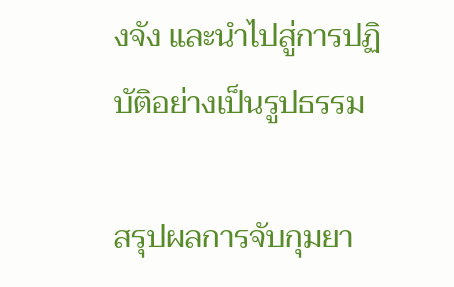งจัง และนำไปสู่การปฏิบัติอย่างเป็นรูปธรรม

สรุปผลการจับกุมยา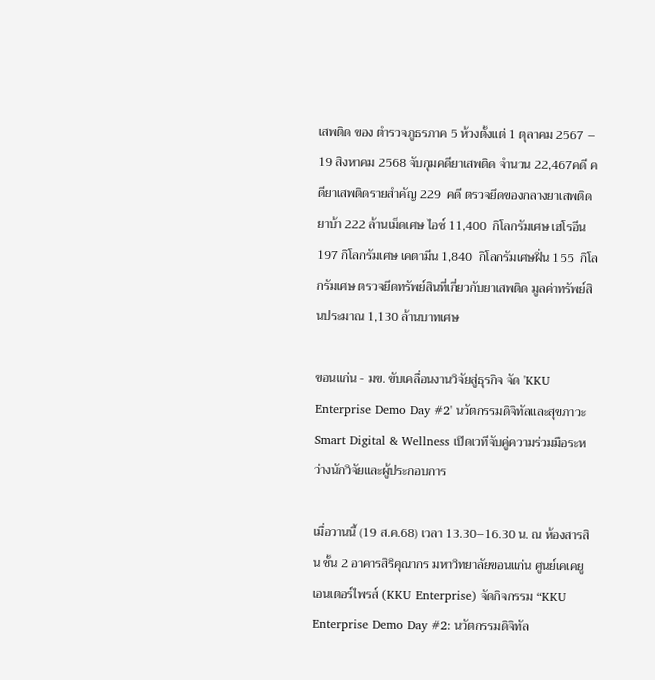เสพติด ของ ตำรวจภูธรภาค 5 ห้วงตั้งแต่ 1 ตุลาคม 2567 – 19 สิงหาคม 2568 จับกุมคดียาเสพติด จำนวน 22,467คดี คดียาเสพติดรายสำคัญ 229  คดี ตรวจยึดของกลางยาเสพติด ยาบ้า 222 ล้านเม็ดเศษ ไอซ์ 11,400  กิโลกรัมเศษ เฮโรอีน 197 กิโลกรัมเศษ เคตามีน 1,840  กิโลกรัมเศษฝิ่น 155  กิโลกรัมเศษ ตรวจยึดทรัพย์สินที่เกี่ยวกับยาเสพติด มูลค่าทรัพย์สินประมาณ 1,130 ล้านบาทเศษ

ขอนแก่น - มข. ขับเคลื่อนงานวิจัยสู่ธุรกิจ จัด 'KKU Enterprise Demo Day #2' นวัตกรรมดิจิทัลและสุขภาวะ Smart Digital & Wellness เปิดเวทีจับคู่ความร่วมมือระหว่างนักวิจัยและผู้ประกอบการ

เมื่อวานนี้ (19 ส.ค.68) เวลา 13.30–16.30 น. ณ ห้องสารสิน ชั้น 2 อาคารสิริคุณากร มหาวิทยาลัยขอนแก่น ศูนย์เคเคยู เอนเตอร์ไพรส์ (KKU Enterprise) จัดกิจกรรม “KKU Enterprise Demo Day #2: นวัตกรรมดิจิทัล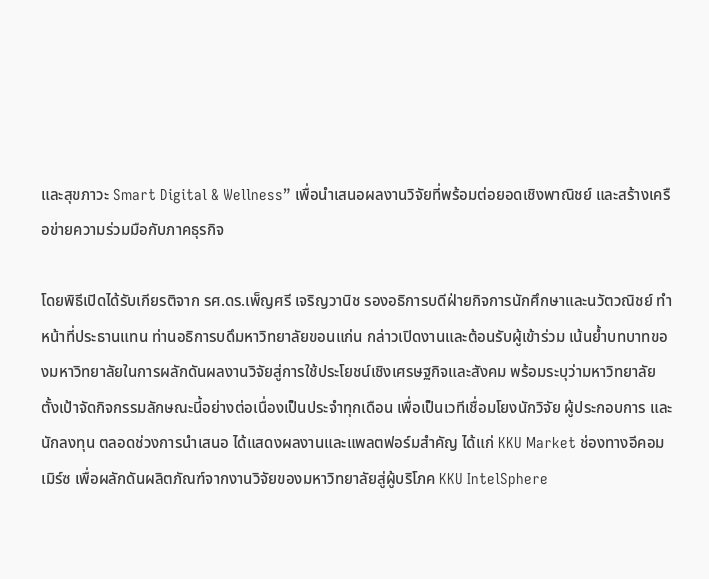และสุขภาวะ Smart Digital & Wellness” เพื่อนำเสนอผลงานวิจัยที่พร้อมต่อยอดเชิงพาณิชย์ และสร้างเครือข่ายความร่วมมือกับภาคธุรกิจ

โดยพิธีเปิดได้รับเกียรติจาก รศ.ดร.เพ็ญศรี เจริญวานิช รองอธิการบดีฝ่ายกิจการนักศึกษาและนวัตวณิชย์ ทำหน้าที่ประธานแทน ท่านอธิการบดึมหาวิทยาลัยขอนแก่น กล่าวเปิดงานและต้อนรับผู้เข้าร่วม เน้นย้ำบทบาทของมหาวิทยาลัยในการผลักดันผลงานวิจัยสู่การใช้ประโยชน์เชิงเศรษฐกิจและสังคม พร้อมระบุว่ามหาวิทยาลัยตั้งเป้าจัดกิจกรรมลักษณะนี้อย่างต่อเนื่องเป็นประจำทุกเดือน เพื่อเป็นเวทีเชื่อมโยงนักวิจัย ผู้ประกอบการ และนักลงทุน ตลอดช่วงการนำเสนอ ได้แสดงผลงานและแพลตฟอร์มสำคัญ ได้แก่ KKU Market ช่องทางอีคอมเมิร์ซ เพื่อผลักดันผลิตภัณฑ์จากงานวิจัยของมหาวิทยาลัยสู่ผู้บริโภค KKU IntelSphere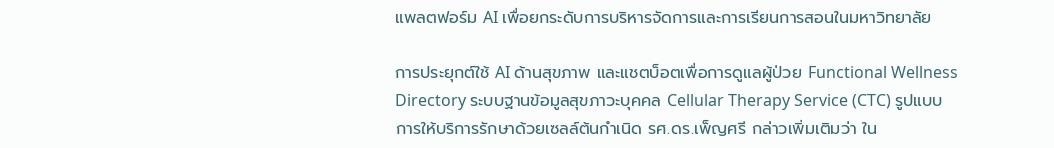แพลตฟอร์ม AI เพื่อยกระดับการบริหารจัดการและการเรียนการสอนในมหาวิทยาลัย

การประยุกต์ใช้ AI ด้านสุขภาพ และแชตบ็อตเพื่อการดูแลผู้ป่วย Functional Wellness Directory ระบบฐานข้อมูลสุขภาวะบุคคล Cellular Therapy Service (CTC) รูปแบบการให้บริการรักษาด้วยเซลล์ต้นกำเนิด รศ.ดร.เพ็ญศรี กล่าวเพิ่มเติมว่า ใน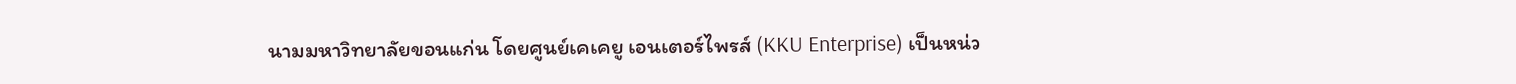นามมหาวิทยาลัยขอนแก่น โดยศูนย์เคเคยู เอนเตอร์ไพรส์ (KKU Enterprise) เป็นหน่ว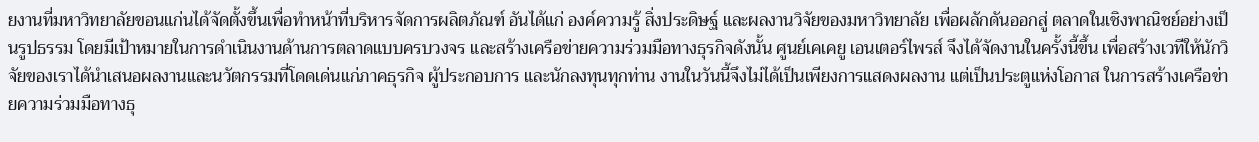ยงานที่มหาวิทยาลัยขอนแก่นได้จัดตั้งขึ้นเพื่อทำหน้าที่บริหารจัดการผลิตภัณฑ์ อันได้แก่ องค์ความรู้ สิ่งประดิษฐ์ และผลงานวิจัยของมหาวิทยาลัย เพื่อผลักดันออกสู่ ตลาดในเชิงพาณิชย์อย่างเป็นรูปธรรม โดยมีเป้าหมายในการดำเนินงานด้านการตลาดแบบครบวงจร และสร้างเครือข่ายความร่วมมือทางธุรกิจดังนั้น ศูนย์เคเคยู เอนเตอร์ไพรส์ จึงได้จัดงานในครั้งนี้ขึ้น เพื่อสร้างเวทีให้นักวิจัยของเราได้นำเสนอผลงานและนวัตกรรมที่โดดเด่นแก่ภาคธุรกิจ ผู้ประกอบการ และนักลงทุนทุกท่าน งานในวันนี้จึงไม่ได้เป็นเพียงการแสดงผลงาน แต่เป็นประตูแห่งโอกาส ในการสร้างเครือข่ายความร่วมมือทางธุ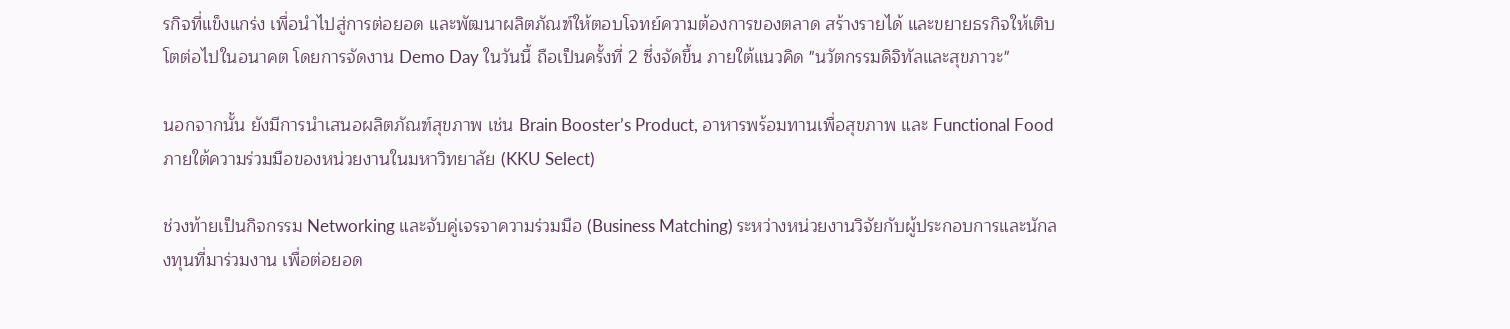รกิจที่แข็งแกร่ง เพื่อนำไปสู่การต่อยอด และพัฒนาผลิตภัณฑ์ให้ตอบโจทย์ความต้องการของตลาด สร้างรายได้ และขยายธรกิจให้เติบโตต่อไปในอนาคต โดยการจัดงาน Demo Day ในวันนี้ ถือเป็นครั้งที่ 2 ซึ่งจัดขึ้น ภายใต้แนวคิด "นวัตกรรมดิจิทัลและสุขภาวะ"

นอกจากนั้น ยังมีการนำเสนอผลิตภัณฑ์สุขภาพ เช่น Brain Booster’s Product, อาหารพร้อมทานเพื่อสุขภาพ และ Functional Food ภายใต้ความร่วมมือของหน่วยงานในมหาวิทยาลัย (KKU Select)

ช่วงท้ายเป็นกิจกรรม Networking และจับคู่เจรจาความร่วมมือ (Business Matching) ระหว่างหน่วยงานวิจัยกับผู้ประกอบการและนักลงทุนที่มาร่วมงาน เพื่อต่อยอด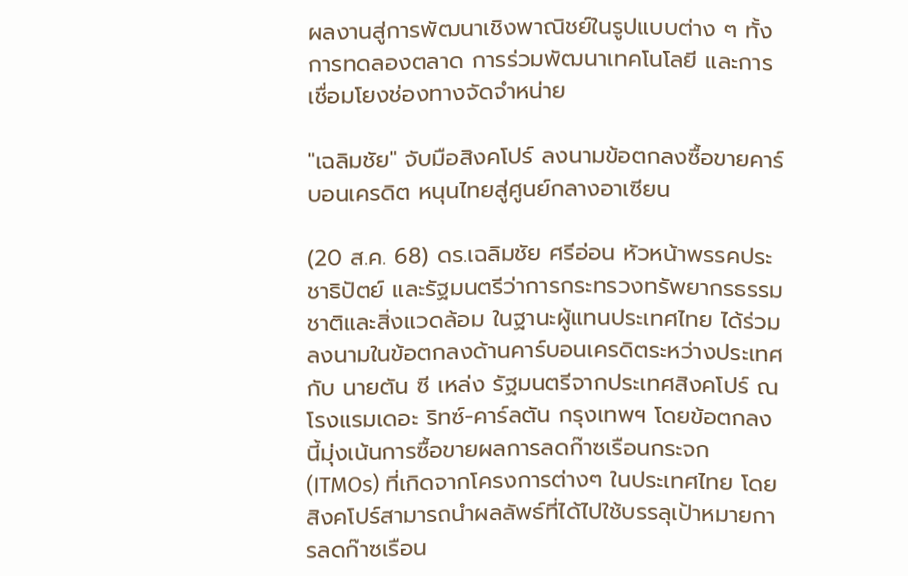ผลงานสู่การพัฒนาเชิงพาณิชย์ในรูปแบบต่าง ๆ ทั้งการทดลองตลาด การร่วมพัฒนาเทคโนโลยี และการเชื่อมโยงช่องทางจัดจำหน่าย

"เฉลิมชัย" จับมือสิงคโปร์ ลงนามข้อตกลงซื้อขายคาร์บอนเครดิต หนุนไทยสู่ศูนย์กลางอาเซียน

(20 ส.ค. 68) ดร.เฉลิมชัย ศรีอ่อน หัวหน้าพรรคประชาธิปัตย์ และรัฐมนตรีว่าการกระทรวงทรัพยากรธรรมชาติและสิ่งแวดล้อม ในฐานะผู้แทนประเทศไทย ได้ร่วมลงนามในข้อตกลงด้านคาร์บอนเครดิตระหว่างประเทศกับ นายตัน ซี เหล่ง รัฐมนตรีจากประเทศสิงคโปร์ ณ โรงแรมเดอะ ริทซ์-คาร์ลตัน กรุงเทพฯ โดยข้อตกลงนี้มุ่งเน้นการซื้อขายผลการลดก๊าซเรือนกระจก (ITMOs) ที่เกิดจากโครงการต่างๆ ในประเทศไทย โดยสิงคโปร์สามารถนำผลลัพธ์ที่ได้ไปใช้บรรลุเป้าหมายการลดก๊าซเรือน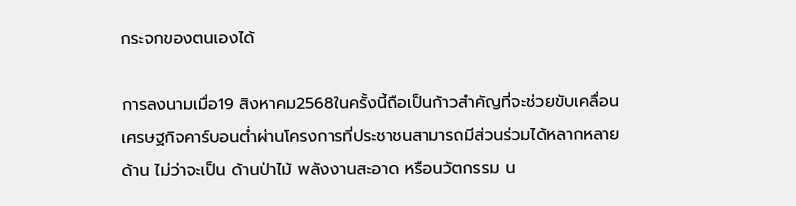กระจกของตนเองได้

การลงนามเมื่อ19 สิงหาคม2568ในครั้งนี้ถือเป็นก้าวสำคัญที่จะช่วยขับเคลื่อนเศรษฐกิจคาร์บอนต่ำผ่านโครงการที่ประชาชนสามารถมีส่วนร่วมได้หลากหลายด้าน ไม่ว่าจะเป็น ด้านป่าไม้ พลังงานสะอาด หรือนวัตกรรม น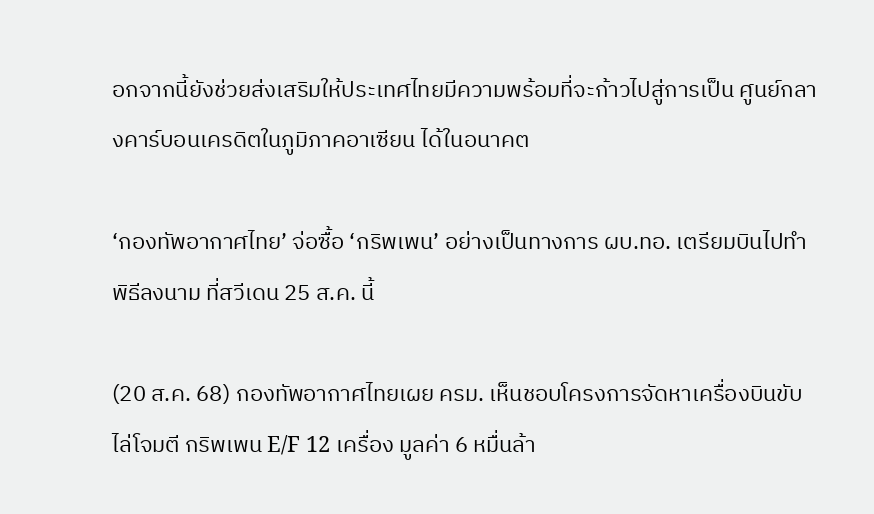อกจากนี้ยังช่วยส่งเสริมให้ประเทศไทยมีความพร้อมที่จะก้าวไปสู่การเป็น ศูนย์กลางคาร์บอนเครดิตในภูมิภาคอาเซียน ได้ในอนาคต

‘กองทัพอากาศไทย’ จ่อซื้อ ‘กริพเพน’ อย่างเป็นทางการ ผบ.ทอ. เตรียมบินไปทำพิธีลงนาม ที่สวีเดน 25 ส.ค. นี้

(20 ส.ค. 68) กองทัพอากาศไทยเผย ครม. เห็นชอบโครงการจัดหาเครื่องบินขับไล่โจมตี กริพเพน E/F 12 เครื่อง มูลค่า 6 หมื่นล้า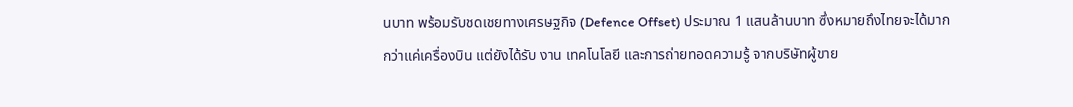นบาท พร้อมรับชดเชยทางเศรษฐกิจ (Defence Offset) ประมาณ 1 แสนล้านบาท ซึ่งหมายถึงไทยจะได้มากกว่าแค่เครื่องบิน แต่ยังได้รับ งาน เทคโนโลยี และการถ่ายทอดความรู้ จากบริษัทผู้ขาย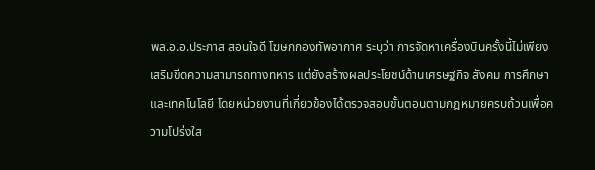พล.อ.อ.ประภาส สอนใจดี โฆษกกองทัพอากาศ ระบุว่า การจัดหาเครื่องบินครั้งนี้ไม่เพียงเสริมขีดความสามารถทางทหาร แต่ยังสร้างผลประโยชน์ด้านเศรษฐกิจ สังคม การศึกษา และเทคโนโลยี โดยหน่วยงานที่เกี่ยวข้องได้ตรวจสอบขั้นตอนตามกฎหมายครบถ้วนเพื่อความโปร่งใส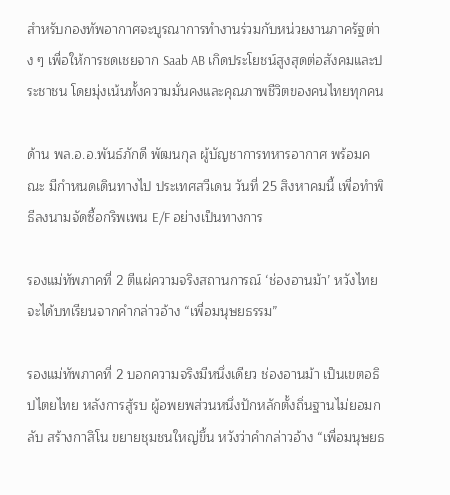สำหรับกองทัพอากาศจะบูรณาการทำงานร่วมกับหน่วยงานภาครัฐต่าง ๆ เพื่อให้การชดเชยจาก Saab AB เกิดประโยชน์สูงสุดต่อสังคมและประชาชน โดยมุ่งเน้นทั้งความมั่นคงและคุณภาพชีวิตของคนไทยทุกคน

ด้าน พล.อ.อ.พันธ์ภักดี พัฒนกุล ผู้บัญชาการทหารอากาศ พร้อมคณะ มีกำหนดเดินทางไป ประเทศสวีเดน วันที่ 25 สิงหาคมนี้ เพื่อทำพิธีลงนามจัดซื้อกริพเพน E/F อย่างเป็นทางการ

รองแม่ทัพภาคที่ 2 ตีแผ่ความจริงสถานการณ์ ‘ช่องอานม้า’ หวังไทยจะได้บทเรียนจากคำกล่าวอ้าง “เพื่อมนุษยธรรม”

รองแม่ทัพภาคที่ 2 บอกความจริงมีหนึ่งเดียว ช่องอานม้า เป็นเขตอธิปไตยไทย หลังการสู้รบ ผู้อพยพส่วนหนึ่งปักหลักตั้งถิ่นฐานไม่ยอมกลับ สร้างกาสิโน ขยายชุมชนใหญ่ขึ้น หวังว่าคำกล่าวอ้าง “เพื่อมนุษยธ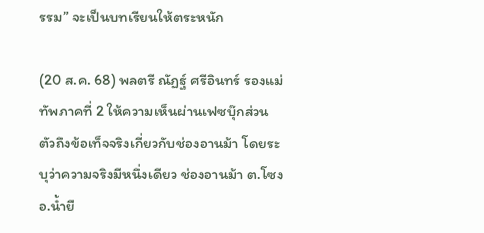รรม” จะเป็นบทเรียนให้ตระหนัก

(20 ส.ค. 68) พลตรี ณัฏฐ์ ศรีอินทร์ รองแม่ทัพภาคที่ 2 ให้ความเห็นผ่านเฟซบุ๊กส่วนตัวถึงข้อเท็จจริงเกี่ยวกับช่องอานม้า โดยระบุว่าความจริงมีหนึ่งเดียว ช่องอานม้า ต.โซง อ.น้ำยื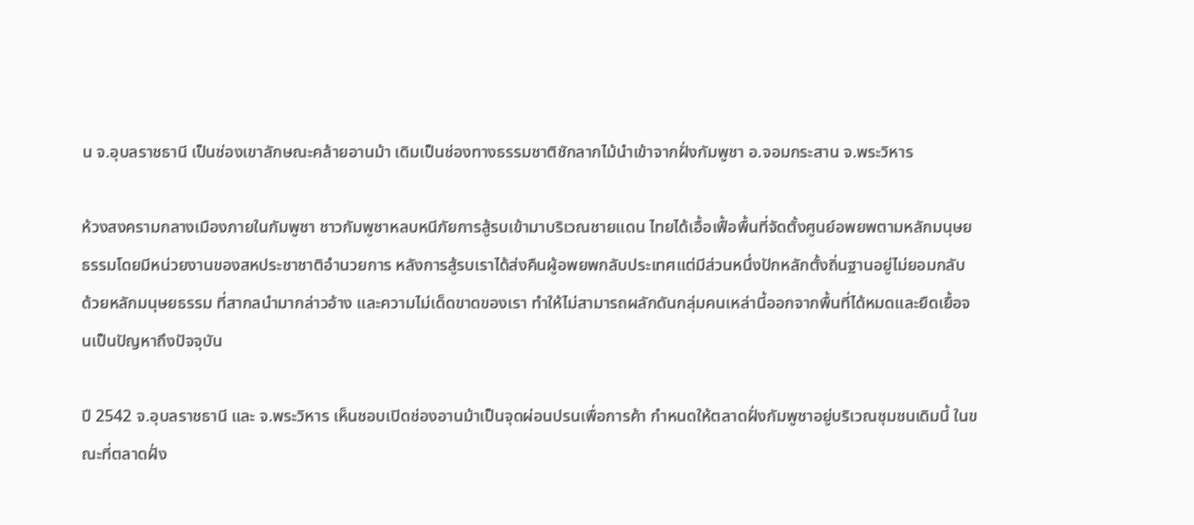น จ.อุบลราชธานี เป็นช่องเขาลักษณะคล้ายอานม้า เดิมเป็นช่องทางธรรมชาติชักลากไม้นำเข้าจากฝั่งกัมพูชา อ.จอมกระสาน จ.พระวิหาร

ห้วงสงครามกลางเมืองภายในกัมพูชา ชาวกัมพูชาหลบหนีภัยการสู้รบเข้ามาบริเวณชายแดน ไทยได้เอื้อเฟื้อพื้นที่จัดตั้งศูนย์อพยพตามหลักมนุษยธรรมโดยมีหน่วยงานของสหประชาชาติอำนวยการ หลังการสู้รบเราได้ส่งคืนผู้อพยพกลับประเทศแต่มีส่วนหนึ่งปักหลักตั้งถิ่นฐานอยู่ไม่ยอมกลับ ด้วยหลักมนุษยธรรม ที่สากลนำมากล่าวอ้าง และความไม่เด็ดขาดของเรา ทำให้ไม่สามารถผลักดันกลุ่มคนเหล่านี้ออกจากพื้นที่ได้หมดและยืดเยื้อจนเป็นปัญหาถึงปัจจุบัน

ปี 2542 จ.อุบลราชธานี และ จ.พระวิหาร เห็นชอบเปิดช่องอานม้าเป็นจุดผ่อนปรนเพื่อการค้า กำหนดให้ตลาดฝั่งกัมพูชาอยู่บริเวณชุมชนเดิมนี้ ในขณะที่ตลาดฝั่ง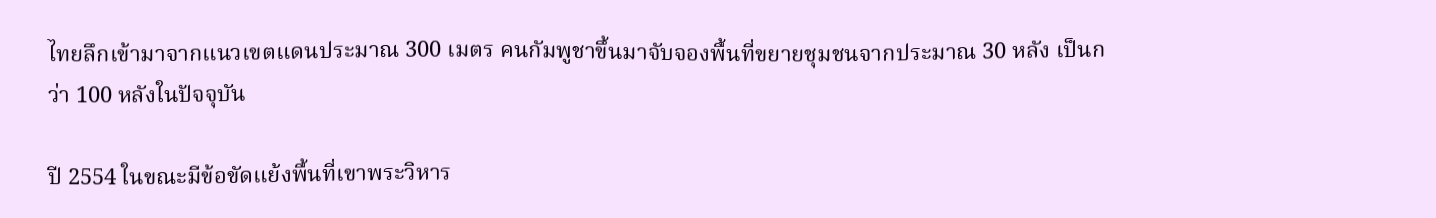ไทยลึกเข้ามาจากแนวเขตแดนประมาณ 300 เมตร คนกัมพูชาขึ้นมาจับจองพื้นที่ขยายชุมชนจากประมาณ 30 หลัง เป็นกว่า 100 หลังในปัจจุบัน

ปี 2554 ในขณะมีข้อขัดแย้งพื้นที่เขาพระวิหาร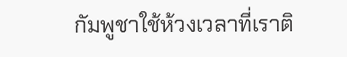กัมพูชาใช้ห้วงเวลาที่เราติ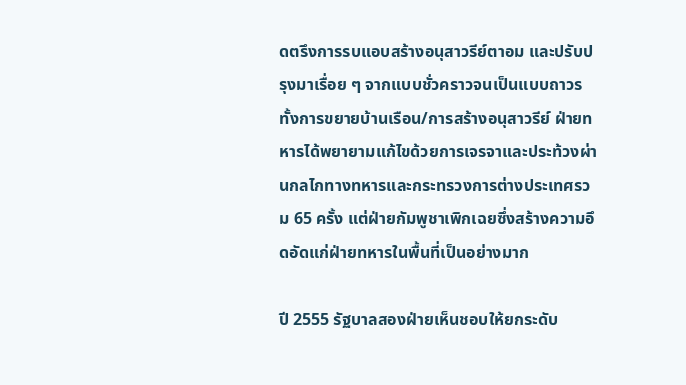ดตรึงการรบแอบสร้างอนุสาวรีย์ตาอม และปรับปรุงมาเรื่อย ๆ จากแบบชั่วคราวจนเป็นแบบถาวร ทั้งการขยายบ้านเรือน/การสร้างอนุสาวรีย์ ฝ่ายทหารได้พยายามแก้ไขด้วยการเจรจาและประท้วงผ่านกลไกทางทหารและกระทรวงการต่างประเทศรวม 65 ครั้ง แต่ฝ่ายกัมพูชาเพิกเฉยซึ่งสร้างความอึดอัดแก่ฝ่ายทหารในพื้นที่เป็นอย่างมาก

ปี 2555 รัฐบาลสองฝ่ายเห็นชอบให้ยกระดับ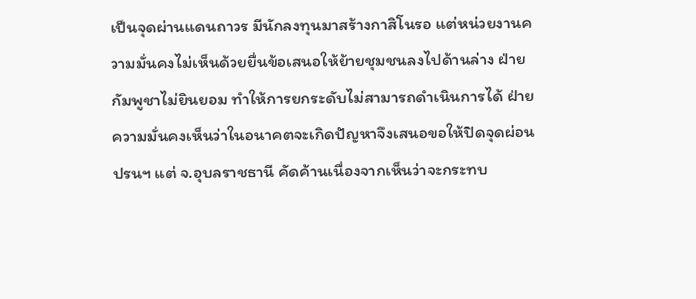เป็นจุดผ่านแดนถาวร มีนักลงทุนมาสร้างกาสิโนรอ แต่หน่วยงานความมั่นคงไม่เห็นด้วยยื่นข้อเสนอให้ย้ายชุมชนลงไปด้านล่าง ฝ่ายกัมพูชาไม่ยินยอม ทำให้การยกระดับไม่สามารถดำเนินการได้ ฝ่ายความมั่นคงเห็นว่าในอนาคตจะเกิดปัญหาจึงเสนอขอให้ปิดจุดผ่อนปรนฯ แต่ จ.อุบลราชธานี คัดค้านเนื่องจากเห็นว่าจะกระทบ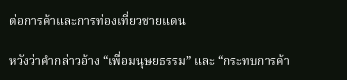ต่อการค้าและการท่องเที่ยวชายแดน

หวังว่าคำกล่าวอ้าง “เพื่อมนุษยธรรม” และ “กระทบการค้า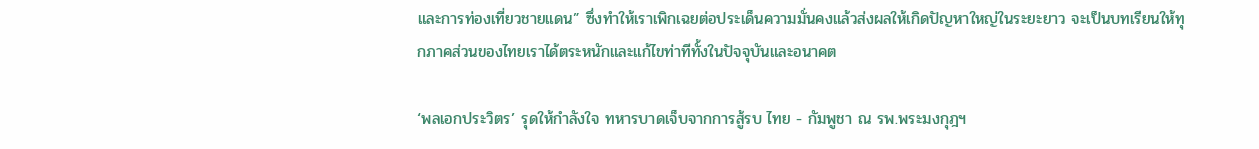และการท่องเที่ยวชายแดน” ซึ่งทำให้เราเพิกเฉยต่อประเด็นความมั่นคงแล้วส่งผลให้เกิดปัญหาใหญ่ในระยะยาว จะเป็นบทเรียนให้ทุกภาคส่วนของไทยเราได้ตระหนักและแก้ไขท่าทีทั้งในปัจจุบันและอนาคต

‘พลเอกประวิตร’ รุดให้กำลังใจ ทหารบาดเจ็บจากการสู้รบ ไทย - กัมพูชา ณ รพ.พระมงกุฎฯ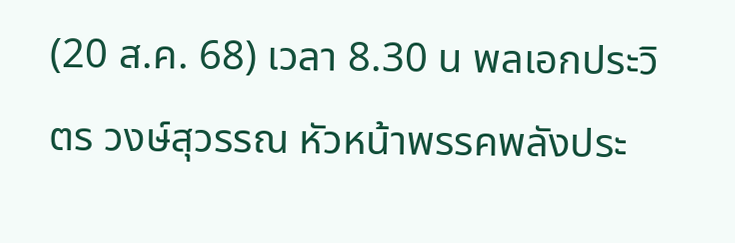(20 ส.ค. 68) เวลา 8.30 น พลเอกประวิตร วงษ์สุวรรณ หัวหน้าพรรคพลังประ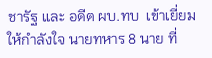ชารัฐ และ อดีต ผบ.ทบ  เข้าเยี่ยมให้กำลังใจ นายทหาร 8 นาย ที่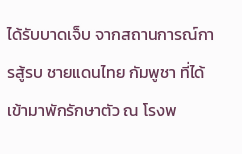ได้รับบาดเจ็บ จากสถานการณ์การสู้รบ ชายแดนไทย กัมพูชา ที่ได้เข้ามาพักรักษาตัว ณ โรงพ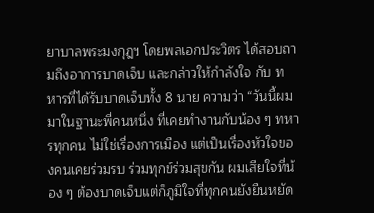ยาบาลพระมงกุฎฯ โดยพลเอกประวิตร ได้สอบถามถึงอาการบาดเจ็บ และกล่าวให้กำลังใจ กับ ทหารที่ได้รับบาดเจ็บทั้ง 8 นาย ความว่า “วันนี้ผมมาในฐานะพี่คนหนึ่ง ที่เคยทำงานกับน้อง ๆ ทหารทุกคน ไม่ใช่เรื่องการเมือง แต่เป็นเรื่องหัวใจของคนเคยร่วมรบ ร่วมทุกข์ร่วมสุขกัน ผมเสียใจที่น้อง ๆ ต้องบาดเจ็บแต่ก็ภูมิใจที่ทุกคนยังยืนหยัด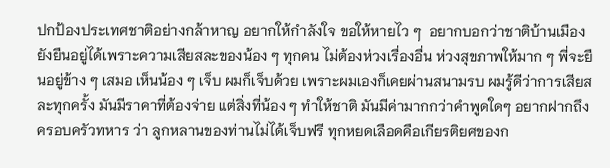ปกป้องประเทศชาติอย่างกล้าหาญ อยากให้กำลังใจ ขอให้หายไว ๆ  อยากบอกว่าชาติบ้านเมืองยังยืนอยู่ได้เพราะความเสียสละของน้อง ๆ ทุกคน ไม่ต้องห่วงเรื่องอื่น ห่วงสุขภาพให้มาก ๆ พี่จะยืนอยู่ข้าง ๆ เสมอ เห็นน้อง ๆ เจ็บ ผมก็เจ็บด้วย เพราะผมเองก็เคยผ่านสนามรบ ผมรู้ดีว่าการเสียสละทุกครั้ง มันมีราคาที่ต้องจ่าย แต่สิ่งที่น้อง ๆ ทำให้ชาติ มันมีค่ามากกว่าคำพูดใดๆ อยากฝากถึงครอบครัวทหาร ว่า ลูกหลานของท่านไม่ได้เจ็บฟรี ทุกหยดเลือดคือเกียรติยศของก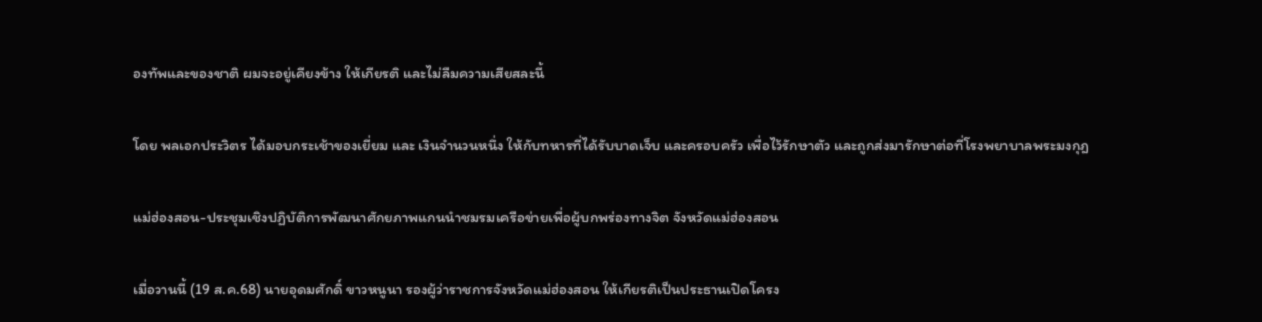องทัพและของชาติ ผมจะอยู่เคียงข้าง ให้เกียรติ และไม่ลืมความเสียสละนี้

โดย พลเอกประวิตร ได้มอบกระเช้าของเยี่ยม และ เงินจำนวนหนึ่ง ให้กับทหารที่ได้รับบาดเจ็บ และครอบครัว เพื่อไว้รักษาตัว และถูกส่งมารักษาต่อที่โรงพยาบาลพระมงกุฎ

แม่ฮ่องสอน-ประชุมเชิงปฏิบัติการพัฒนาศักยภาพแกนนำชมรมเครือข่ายเพื่อผู้บกพร่องทางจิต จังหวัดแม่ฮ่องสอน

เมื่อวานนี้ (19 ส.ค.68) นายอุดมศักดิ์ ขาวหนูนา รองผู้ว่าราชการจังหวัดแม่ฮ่องสอน ให้เกียรติเป็นประธานเปิดโครง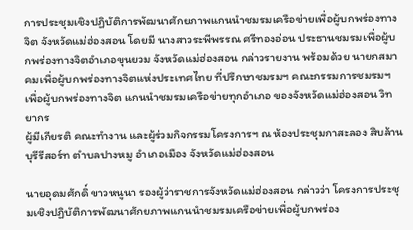การประชุมเชิงปฏิบัติการพัฒนาศักยภาพแกนนำชมรมเครือข่ายเพื่อผู้บกพร่องทางจิต จังหวัดแม่ฮ่องสอน โดยมี นางสาวระพีพรรณ ศรีทองอ่อน ประธานชมรมเพื่อผู้บกพร่องทางจิตอำเภอขุนยวม จังหวัดแม่ฮ่องสอน กล่าวรายงาน พร้อมด้วย นายกสมาคมเพื่อผู้บกพร่องทางจิตแห่งประเทศไทย ที่ปรึกษาชมรมฯ คณะกรรมการชมรมฯเพื่อผู้บกพร่องทางจิต แกนนำชมรมเครือข่ายทุกอำเภอ ของจังหวัดแม่ฮ่องสอน วิทยากร
ผู้มีเกียรติ คณะทำงาน และผู้ร่วมกิจกรรมโครงการฯ ณ ห้องประชุมกาสะลอง สิบล้านบุรีรีสอร์ท ตำบลปางหมู อำเภอเมือง จังหวัดแม่ฮ่องสอน

นายอุดมศักดิ์ ขาวหนูนา รองผู้ว่าราชการจังหวัดแม่ฮ่องสอน กล่าวว่า โครงการประชุมเชิงปฏิบัติการพัฒนาศักยภาพแกนนำชมรมเครือข่ายเพื่อผู้บกพร่อง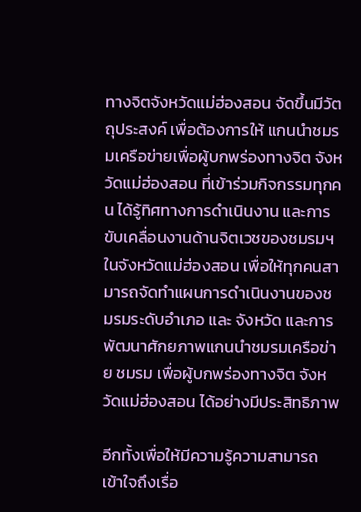ทางจิตจังหวัดแม่ฮ่องสอน จัดขึ้นมีวัตถุประสงค์ เพื่อต้องการให้ แกนนำชมรมเครือข่ายเพื่อผู้บกพร่องทางจิต จังหวัดแม่ฮ่องสอน ที่เข้าร่วมกิจกรรมทุกคน ได้รู้ทิศทางการดำเนินงาน และการขับเคลื่อนงานด้านจิตเวชของชมรมฯในจังหวัดแม่ฮ่องสอน เพื่อให้ทุกคนสามารถจัดทำแผนการดำเนินงานของชมรมระดับอำเภอ และ จังหวัด และการพัฒนาศักยภาพแกนนำชมรมเครือข่าย ชมรม เพื่อผู้บกพร่องทางจิต จังหวัดแม่ฮ่องสอน ได้อย่างมีประสิทธิภาพ

อีกทั้งเพื่อให้มีความรู้ความสามารถ เข้าใจถึงเรื่อ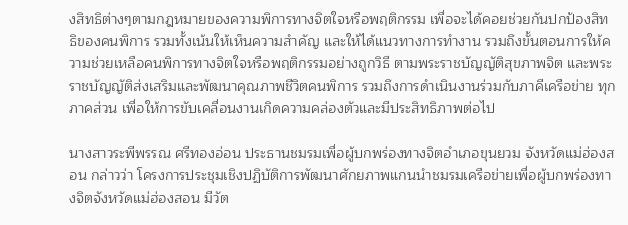งสิทธิต่างๆตามกฎหมายของความพิการทางจิตใจหรือพฤติกรรม เพื่อจะได้คอยช่วยกันปกป้องสิทธิของคนพิการ รวมทั้งเน้นให้เห็นความสำคัญ และให้ได้แนวทางการทำงาน รวมถึงขั้นตอนการให้ความช่วยเหลือคนพิการทางจิตใจหรือพฤติกรรมอย่างถูกวิธี ตามพระราชบัญญัติสุขภาพจิต และพระราชบัญญัติส่งเสริมและพัฒนาคุณภาพชีวิตคนพิการ รวมถึงการดำเนินงานร่วมกับภาคีเครือข่าย ทุกภาคส่วน เพื่อให้การขับเคลื่อนงานเกิดความคล่องตัวและมีประสิทธิภาพต่อไป

นางสาวระพีพรรณ ศรีทองอ่อน ประธานชมรมเพื่อผู้บกพร่องทางจิตอำเภอขุนยวม จังหวัดแม่ฮ่องสอน กล่าวว่า โครงการประชุมเชิงปฏิบัติการพัฒนาศักยภาพแกนนำชมรมเครือข่ายเพื่อผู้บกพร่องทางจิตจังหวัดแม่ฮ่องสอน มีวัต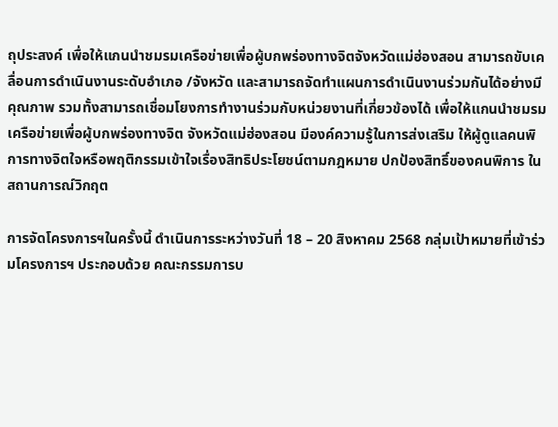ถุประสงค์ เพื่อให้แกนนำชมรมเครือข่ายเพื่อผู้บกพร่องทางจิตจังหวัดแม่ฮ่องสอน สามารถขับเคลื่อนการดำเนินงานระดับอำเภอ /จังหวัด และสามารถจัดทำแผนการดำเนินงานร่วมกันได้อย่างมีคุณภาพ รวมทั้งสามารถเชื่อมโยงการทำงานร่วมกับหน่วยงานที่เกี่ยวข้องได้ เพื่อให้แกนนำชมรมเครือข่ายเพื่อผู้บกพร่องทางจิต จังหวัดแม่ฮ่องสอน มีองค์ความรู้ในการส่งเสริม ให้ผู้ดูแลคนพิการทางจิตใจหรือพฤติกรรมเข้าใจเรื่องสิทธิประโยชน์ตามกฎหมาย ปกป้องสิทธิ์ของคนพิการ ในสถานการณ์วิกฤต

การจัดโครงการฯในครั้งนี้ ดำเนินการระหว่างวันที่ 18 – 20 สิงหาคม 2568 กลุ่มเป้าหมายที่เข้าร่วมโครงการฯ ประกอบด้วย คณะกรรมการบ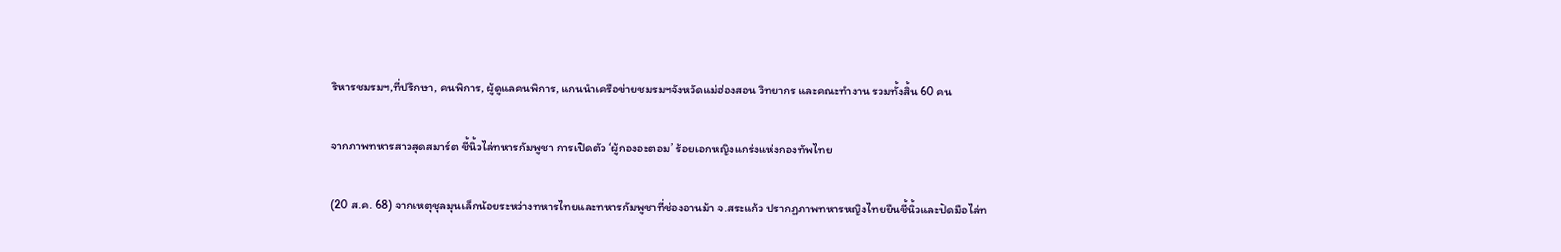ริหารชมรมฯ,ที่ปรึกษา, คนพิการ, ผู้ดูแลคนพิการ, แกนนำเครือข่ายชมรมฯจังหวัดแม่ฮ่องสอน วิทยากร และคณะทำงาน รวมทั้งสิ้น 60 คน

จากภาพทหารสาวสุดสมาร์ต ชี้นิ้วไล่ทหารกัมพูชา การเปิดตัว ‘ผู้กองอะตอม’ ร้อยเอกหญิงแกร่งแห่งกองทัพไทย

(20 ส.ค. 68) จากเหตุชุลมุนเล็กน้อยระหว่างทหารไทยและทหารกัมพูชาที่ช่องอานม้า จ.สระแก้ว ปรากฏภาพทหารหญิงไทยยืนชี้นิ้วและปัดมือไล่ท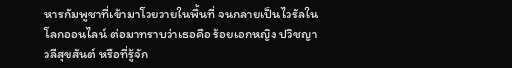หารกัมพูชาที่เข้ามาโวยวายในพื้นที่ จนกลายเป็นไวรัลในโลกออนไลน์ ต่อมาทราบว่าเธอคือ ร้อยเอกหญิง ปวิชญา วลีสุขสันต์ หรือที่รู้จัก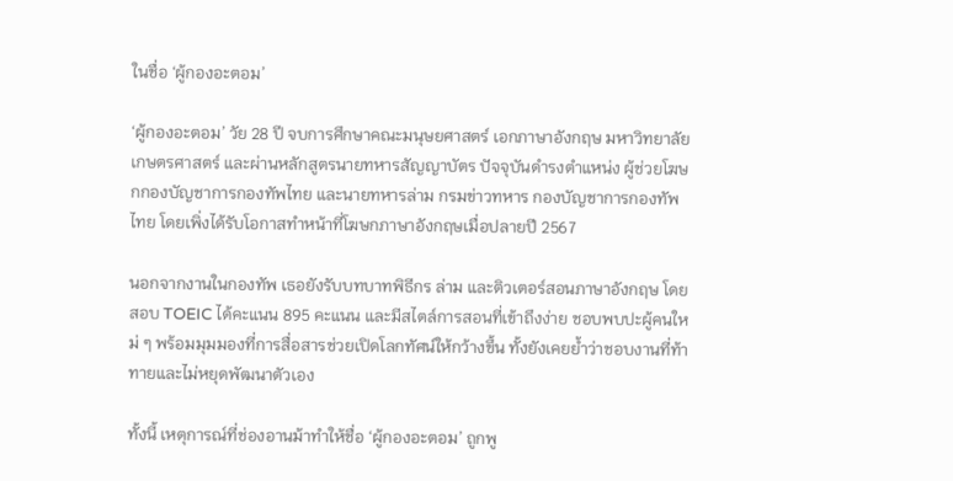ในชื่อ ‘ผู้กองอะตอม’

‘ผู้กองอะตอม’ วัย 28 ปี จบการศึกษาคณะมนุษยศาสตร์ เอกภาษาอังกฤษ มหาวิทยาลัยเกษตรศาสตร์ และผ่านหลักสูตรนายทหารสัญญาบัตร ปัจจุบันดำรงตำแหน่ง ผู้ช่วยโฆษกกองบัญชาการกองทัพไทย และนายทหารล่าม กรมข่าวทหาร กองบัญชาการกองทัพไทย โดยเพิ่งได้รับโอกาสทำหน้าที่โฆษกภาษาอังกฤษเมื่อปลายปี 2567

นอกจากงานในกองทัพ เธอยังรับบทบาทพิธีกร ล่าม และติวเตอร์สอนภาษาอังกฤษ โดยสอบ TOEIC ได้คะแนน 895 คะแนน และมีสไตล์การสอนที่เข้าถึงง่าย ชอบพบปะผู้คนใหม่ ๆ พร้อมมุมมองที่การสื่อสารช่วยเปิดโลกทัศน์ให้กว้างขึ้น ทั้งยังเคยย้ำว่าชอบงานที่ท้าทายและไม่หยุดพัฒนาตัวเอง

ทั้งนี้ เหตุการณ์ที่ช่องอานม้าทำให้ชื่อ ‘ผู้กองอะตอม’ ถูกพู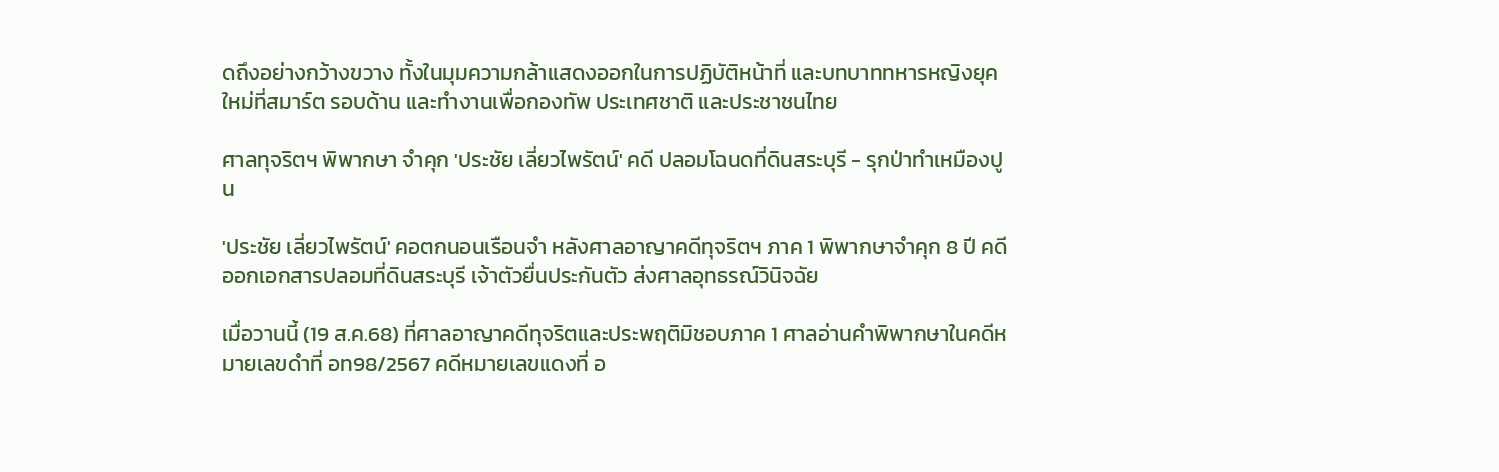ดถึงอย่างกว้างขวาง ทั้งในมุมความกล้าแสดงออกในการปฏิบัติหน้าที่ และบทบาททหารหญิงยุคใหม่ที่สมาร์ต รอบด้าน และทำงานเพื่อกองทัพ ประเทศชาติ และประชาชนไทย

ศาลทุจริตฯ พิพากษา จำคุก 'ประชัย เลี่ยวไพรัตน์' คดี ปลอมโฉนดที่ดินสระบุรี - รุกป่าทำเหมืองปูน

'ประชัย เลี่ยวไพรัตน์' คอตกนอนเรือนจำ หลังศาลอาญาคดีทุจริตฯ ภาค 1 พิพากษาจำคุก 8 ปี คดีออกเอกสารปลอมที่ดินสระบุรี เจ้าตัวยื่นประกันตัว ส่งศาลอุทธรณ์วินิจฉัย

เมื่อวานนี้ (19 ส.ค.68) ที่ศาลอาญาคดีทุจริตและประพฤติมิชอบภาค 1 ศาลอ่านคำพิพากษาในคดีหมายเลขดำที่ อท98/2567 คดีหมายเลขแดงที่ อ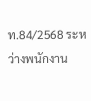ท.84/2568 ระหว่างพนักงาน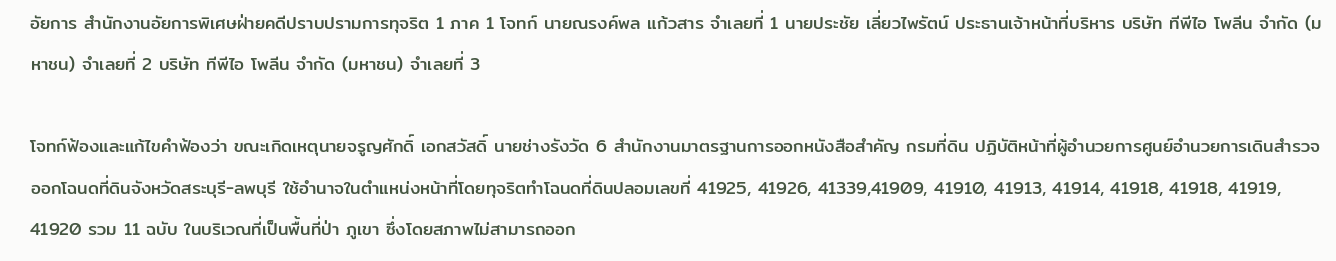อัยการ สำนักงานอัยการพิเศษฝ่ายคดีปราบปรามการทุจริต 1 ภาค 1 โจทก์ นายณรงค์พล แก้วสาร จำเลยที่ 1 นายประชัย เลี่ยวไพรัตน์ ประธานเจ้าหน้าที่บริหาร บริษัท ทีพีไอ โพลีน จำกัด (มหาชน) จำเลยที่ 2 บริษัท ทีพีไอ โพลีน จำกัด (มหาชน) จำเลยที่ 3

โจทก์ฟ้องและแก้ไขคำฟ้องว่า ขณะเกิดเหตุนายจรูญศักดิ์ เอกสวัสดิ์ นายช่างรังวัด 6 สำนักงานมาตรฐานการออกหนังสือสำคัญ กรมที่ดิน ปฏิบัติหน้าที่ผู้อำนวยการศูนย์อำนวยการเดินสำรวจออกโฉนดที่ดินจังหวัดสระบุรี-ลพบุรี ใช้อำนาจในตำแหน่งหน้าที่โดยทุจริตทำโฉนดที่ดินปลอมเลขที่ 41925, 41926, 41339,41909, 41910, 41913, 41914, 41918, 41918, 41919, 41920 รวม 11 ฉบับ ในบริเวณที่เป็นพื้นที่ป่า ภูเขา ซึ่งโดยสภาพไม่สามารถออก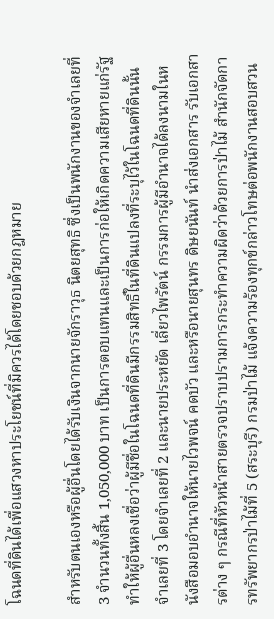โฉนดที่ดินได้เพื่อแสวงหาประโยชน์ที่มิควรได้โดยชอบด้วยกฎหมาย

สำหรับตนเองหรือผู้อื่นโดยได้รับเงินจากนายจักราวุธ นิตยสุทธิ ซึ่งเป็นพนักงานของจำเลยที่ 3 จำนวนทั้งสิ้น 1,050,000 บาท เป็นการตอบแทนและเป็นการก่อให้เกิดความเสียหายแก่รัฐ ทำให้ผู้อื่นหลงเชื่อว่าผู้มีชื่อในโฉนดที่ดินมีกรรมสิทธิ์ในที่ดินแปลงที่ระบุไว้ในโฉนดที่ดินนั้น จำเลยที่ 3 โดยจำเลยที่ 2 และนายประหยัด เลี่ยวไพรัตน์ กรรมการผู้มีอำนาจได้ลงนามในหนังสือมอบอำนาจให้นายไวพจน์ คดบัว และหรือนายสุนทร ดิษยนันท์ นำส่งเอกสาร รับเอกสารต่าง ๆ กรณีที่หัวหน้าสายตรวจปราบปรามการกระทำความผิดว่าด้วยการป่าไม้ สำนักจัดการทรัพยากรป่าไม้ที่ 5 (สระบุรี) กรมป่าไม้ แจ้งความร้องทุกข์กล่าวโทษต่อพนักงานสอบสวน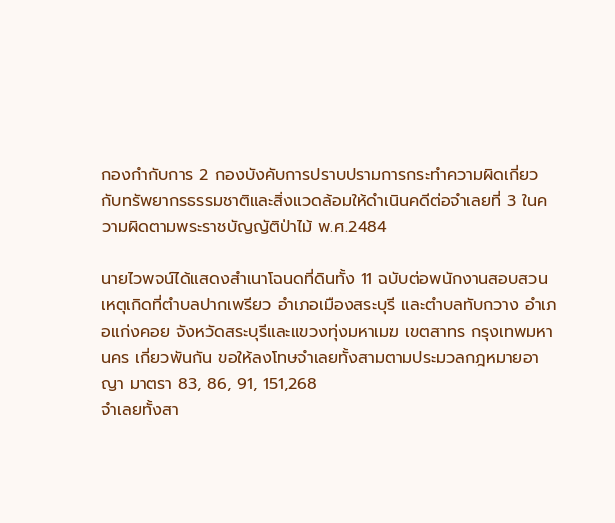กองกำกับการ 2 กองบังคับการปราบปรามการกระทำความผิดเกี่ยวกับทรัพยากรธรรมชาติและสิ่งแวดล้อมให้ดำเนินคดีต่อจำเลยที่ 3 ในความผิดตามพระราชบัญญัติป่าไม้ พ.ศ.2484

นายไวพจน์ได้แสดงสำเนาโฉนดที่ดินทั้ง 11 ฉบับต่อพนักงานสอบสวน เหตุเกิดที่ตำบลปากเพรียว อำเภอเมืองสระบุรี และตำบลทับกวาง อำเภอแก่งคอย จังหวัดสระบุรีและแขวงทุ่งมหาเมฆ เขตสาทร กรุงเทพมหานคร เกี่ยวพันกัน ขอให้ลงโทษจำเลยทั้งสามตามประมวลกฎหมายอาญา มาตรา 83, 86, 91, 151,268
จำเลยทั้งสา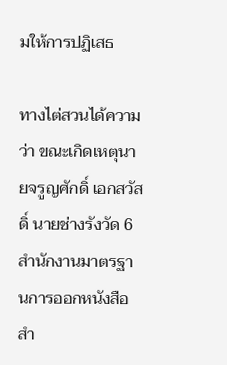มให้การปฏิเสธ

ทางไต่สวนได้ความว่า ขณะเกิดเหตุนายจรูญศักดิ์ เอกสวัสดิ์ นายช่างรังวัด 6 สำนักงานมาตรฐานการออกหนังสือสำ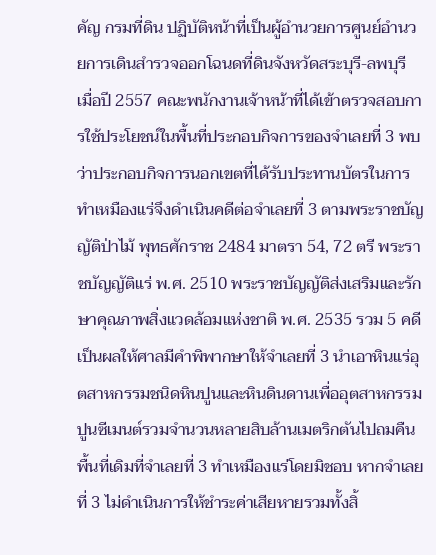คัญ กรมที่ดิน ปฏิบัติหน้าที่เป็นผู้อำนวยการศูนย์อำนวยการเดินสำรวจออกโฉนดที่ดินจังหวัดสระบุรี-ลพบุรี เมื่อปี 2557 คณะพนักงานเจ้าหน้าที่ได้เข้าตรวจสอบการใช้ประโยชน์ในพื้นที่ประกอบกิจการของจำเลยที่ 3 พบว่าประกอบกิจการนอกเขตที่ได้รับประทานบัตรในการทำเหมืองแร่จึงดำเนินคดีต่อจำเลยที่ 3 ตามพระราชบัญญัติป่าไม้ พุทธศักราช 2484 มาตรา 54, 72 ตรี พระราชบัญญัติแร่ พ.ศ. 2510 พระราชบัญญัติส่งเสริมและรักษาคุณภาพสิ่งแวดล้อมแห่งชาติ พ.ศ. 2535 รวม 5 คดี เป็นผลให้ศาลมีคำพิพากษาให้จำเลยที่ 3 นำเอาหินแร่อุตสาหกรรมชนิดหินปูนและหินดินดานเพื่ออุตสาหกรรมปูนซีเมนต์รวมจำนวนหลายสิบล้านเมตริกตันไปถมคืนพื้นที่เดิมที่จำเลยที่ 3 ทำเหมืองแร่โดยมิชอบ หากจำเลยที่ 3 ไม่ดำเนินการให้ชำระค่าเสียหายรวมทั้งสิ้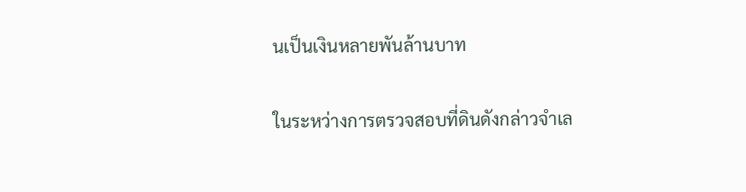นเป็นเงินหลายพันล้านบาท

ในระหว่างการตรวจสอบที่ดินดังกล่าวจำเล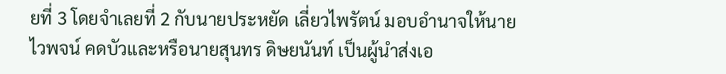ยที่ 3 โดยจำเลยที่ 2 กับนายประหยัด เลี่ยวไพรัตน์ มอบอำนาจให้นายไวพจน์ คดบัวและหรือนายสุนทร ดิษยนันท์ เป็นผู้นำส่งเอ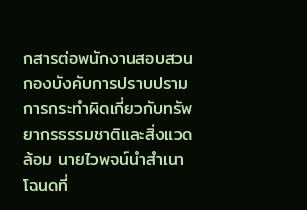กสารต่อพนักงานสอบสวนกองบังคับการปราบปรามการกระทำผิดเกี่ยวกับทรัพยากรธรรมชาติและสิ่งแวดล้อม นายไวพจน์นำสำเนาโฉนดที่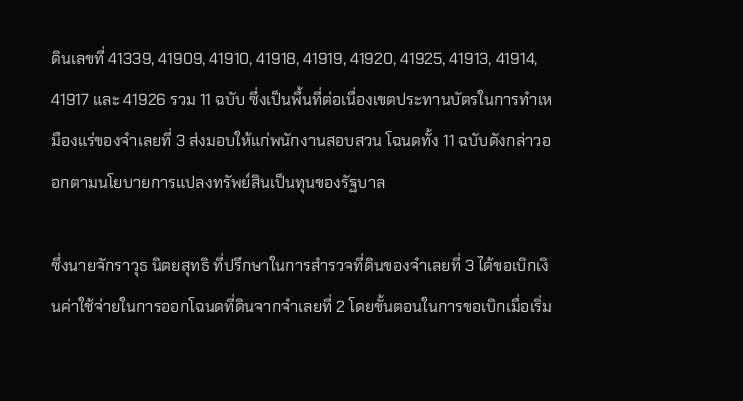ดินเลขที่ 41339, 41909, 41910, 41918, 41919, 41920, 41925, 41913, 41914, 41917 และ 41926 รวม 11 ฉบับ ซึ่งเป็นพื้นที่ต่อเนื่องเขตประทานบัตรในการทำเหมืองแร่ของจำเลยที่ 3 ส่งมอบให้แก่พนักงานสอบสวน โฉนดทั้ง 11 ฉบับดังกล่าวออกตามนโยบายการแปลงทรัพย์สินเป็นทุนของรัฐบาล

ซึ่งนายจักราวุธ นิตยสุทธิ ที่ปรึกษาในการสำรวจที่ดินของจำเลยที่ 3 ได้ขอเบิกเงินค่าใช้จ่ายในการออกโฉนดที่ดินจากจำเลยที่ 2 โดยขั้นตอนในการขอเบิกเมื่อเริ่ม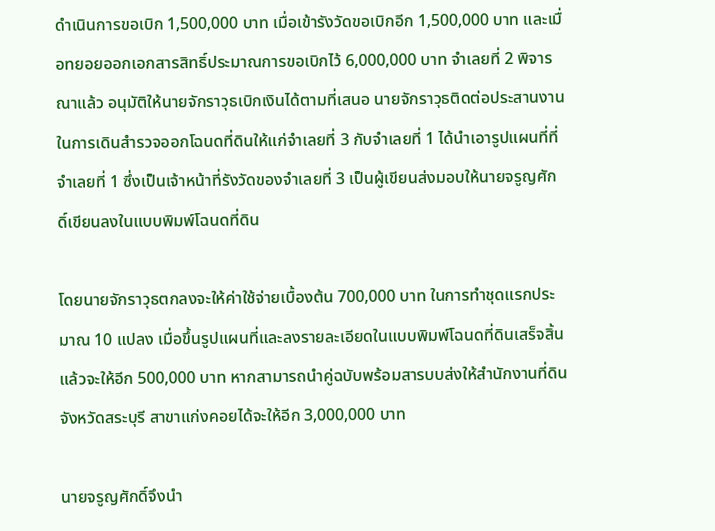ดำเนินการขอเบิก 1,500,000 บาท เมื่อเข้ารังวัดขอเบิกอีก 1,500,000 บาท และเมื่อทยอยออกเอกสารสิทธิ์ประมาณการขอเบิกไว้ 6,000,000 บาท จำเลยที่ 2 พิจารณาแล้ว อนุมัติให้นายจักราวุธเบิกเงินได้ตามที่เสนอ นายจักราวุธติดต่อประสานงานในการเดินสำรวจออกโฉนดที่ดินให้แก่จำเลยที่ 3 กับจำเลยที่ 1 ได้นำเอารูปแผนที่ที่จำเลยที่ 1 ซึ่งเป็นเจ้าหน้าที่รังวัดของจำเลยที่ 3 เป็นผู้เขียนส่งมอบให้นายจรูญศักดิ์เขียนลงในแบบพิมพ์โฉนดที่ดิน

โดยนายจักราวุธตกลงจะให้ค่าใช้จ่ายเบื้องต้น 700,000 บาท ในการทำชุดแรกประมาณ 10 แปลง เมื่อขึ้นรูปแผนที่และลงรายละเอียดในแบบพิมพ์โฉนดที่ดินเสร็จสิ้นแล้วจะให้อีก 500,000 บาท หากสามารถนำคู่ฉบับพร้อมสารบบส่งให้สำนักงานที่ดินจังหวัดสระบุรี สาขาแก่งคอยได้จะให้อีก 3,000,000 บาท

นายจรูญศักดิ์จึงนำ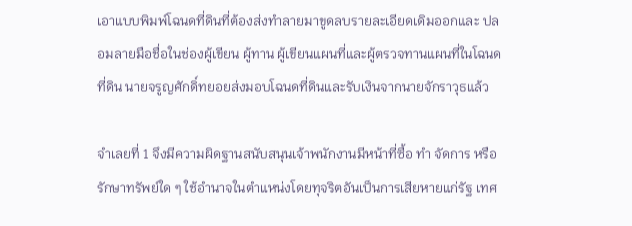เอาแบบพิมพ์โฉนดที่ดินที่ต้องส่งทำลายมาขูดลบรายละเอียดเดิมออกและ ปลอมลายมือชื่อในช่องผู้เขียน ผู้ทาน ผู้เขียนแผนที่และผู้ตรวจทานแผนที่ในโฉนดที่ดิน นายจรูญศักดิ์ทยอยส่งมอบโฉนดที่ดินและรับเงินจากนายจักราวุธแล้ว

จำเลยที่ 1 จึงมีความผิดฐานสนับสนุนเจ้าพนักงานมีหน้าที่ซื้อ ทำ จัดการ หรือรักษาทรัพย์ใด ๆ ใช้อำนาจในตำแหน่งโดยทุจริตอันเป็นการเสียหายแก่รัฐ เทศ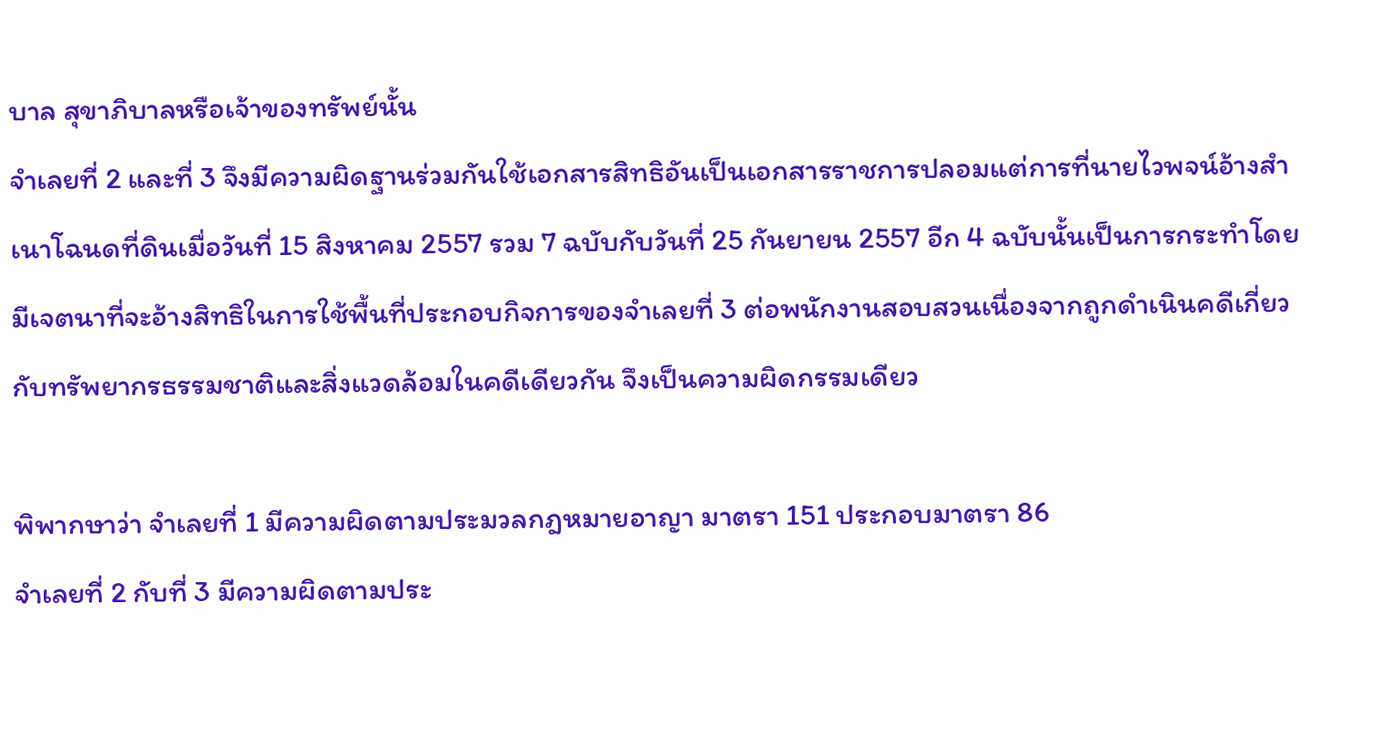บาล สุขาภิบาลหรือเจ้าของทรัพย์นั้น
จำเลยที่ 2 และที่ 3 จึงมีความผิดฐานร่วมกันใช้เอกสารสิทธิอันเป็นเอกสารราชการปลอมแต่การที่นายไวพจน์อ้างสำเนาโฉนดที่ดินเมื่อวันที่ 15 สิงหาคม 2557 รวม 7 ฉบับกับวันที่ 25 กันยายน 2557 อีก 4 ฉบับนั้นเป็นการกระทำโดยมีเจตนาที่จะอ้างสิทธิในการใช้พื้นที่ประกอบกิจการของจำเลยที่ 3 ต่อพนักงานสอบสวนเนื่องจากถูกดำเนินคดีเกี่ยวกับทรัพยากรธรรมชาติและสิ่งแวดล้อมในคดีเดียวกัน จึงเป็นความผิดกรรมเดียว

พิพากษาว่า จำเลยที่ 1 มีความผิดตามประมวลกฎหมายอาญา มาตรา 151 ประกอบมาตรา 86
จำเลยที่ 2 กับที่ 3 มีความผิดตามประ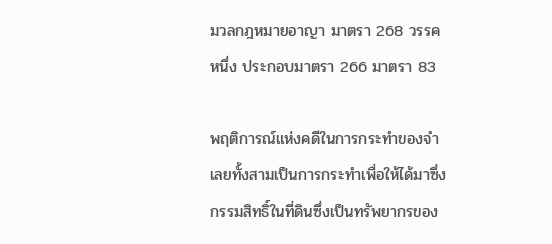มวลกฎหมายอาญา มาตรา 268 วรรคหนึ่ง ประกอบมาตรา 266 มาตรา 83

พฤติการณ์แห่งคดีในการกระทำของจำเลยทั้งสามเป็นการกระทำเพื่อให้ได้มาซึ่งกรรมสิทธิ์ในที่ดินซึ่งเป็นทรัพยากรของ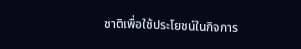ชาติเพื่อใช้ประโยชน์ในกิจการ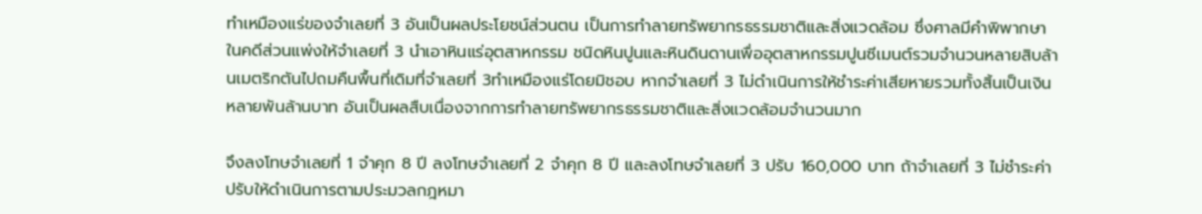ทำเหมืองแร่ของจำเลยที่ 3 อันเป็นผลประโยชน์ส่วนตน เป็นการทำลายทรัพยากรธรรมชาติและสิ่งแวดล้อม ซึ่งศาลมีคำพิพากษาในคดีส่วนแพ่งให้จำเลยที่ 3 นำเอาหินแร่อุตสาหกรรม ชนิดหินปูนและหินดินดานเพื่ออุตสาหกรรมปูนซีเมนต์รวมจำนวนหลายสิบล้านเมตริกตันไปถมคืนพื้นที่เดิมที่จำเลยที่ 3ทำเหมืองแร่โดยมิชอบ หากจำเลยที่ 3 ไม่ดำเนินการให้ชำระค่าเสียหายรวมทั้งสิ้นเป็นเงินหลายพันล้านบาท อันเป็นผลสืบเนื่องจากการทำลายทรัพยากรธรรมชาติและสิ่งแวดล้อมจำนวนมาก

จึงลงโทษจำเลยที่ 1 จำคุก 8 ปี ลงโทษจำเลยที่ 2 จำคุก 8 ปี และลงโทษจำเลยที่ 3 ปรับ 160,000 บาท ถ้าจำเลยที่ 3 ไม่ชำระค่าปรับให้ดำเนินการตามประมวลกฎหมา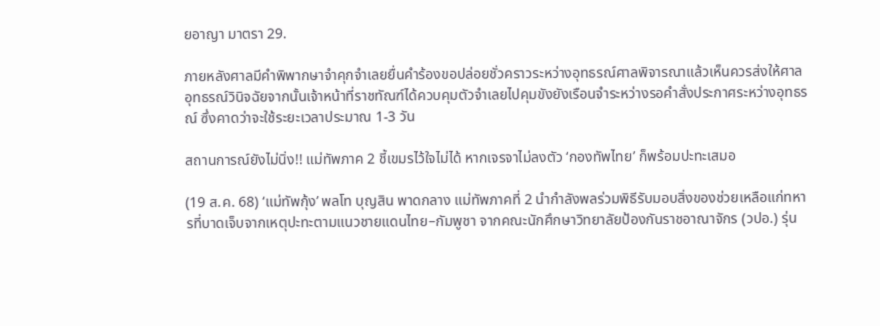ยอาญา มาตรา 29.

ภายหลังศาลมีคำพิพากษาจำคุกจำเลยยื่นคำร้องขอปล่อยชั่วคราวระหว่างอุทธรณ์ศาลพิจารณาแล้วเห็นควรส่งให้ศาลอุทธรณ์วินิจฉัยจากนั้นเจ้าหน้าที่ราชทัณฑ์ได้ควบคุมตัวจำเลยไปคุมขังยังเรือนจำระหว่างรอคำสั่งประกาศระหว่างอุทธรณ์ ซึ่งคาดว่าจะใช้ระยะเวลาประมาณ 1-3 วัน

สถานการณ์ยังไม่นิ่ง!! แม่ทัพภาค 2 ชี้เขมรไว้ใจไม่ได้ หากเจรจาไม่ลงตัว ‘กองทัพไทย’ ก็พร้อมปะทะเสมอ

(19 ส.ค. 68) ‘แม่ทัพกุ้ง’ พลโท บุญสิน พาดกลาง แม่ทัพภาคที่ 2 นำกำลังพลร่วมพิธีรับมอบสิ่งของช่วยเหลือแก่ทหารที่บาดเจ็บจากเหตุปะทะตามแนวชายแดนไทย–กัมพูชา จากคณะนักศึกษาวิทยาลัยป้องกันราชอาณาจักร (วปอ.) รุ่น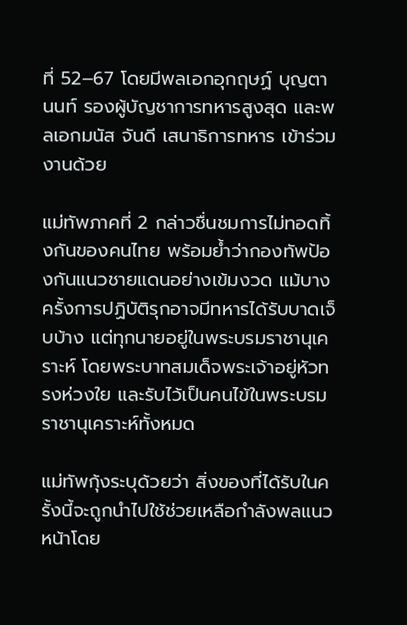ที่ 52–67 โดยมีพลเอกอุกฤษฏ์ บุญตานนท์ รองผู้บัญชาการทหารสูงสุด และพลเอกมนัส จันดี เสนาธิการทหาร เข้าร่วมงานด้วย

แม่ทัพภาคที่ 2 กล่าวชื่นชมการไม่ทอดทิ้งกันของคนไทย พร้อมย้ำว่ากองทัพป้องกันแนวชายแดนอย่างเข้มงวด แม้บางครั้งการปฏิบัติรุกอาจมีทหารได้รับบาดเจ็บบ้าง แต่ทุกนายอยู่ในพระบรมราชานุเคราะห์ โดยพระบาทสมเด็จพระเจ้าอยู่หัวทรงห่วงใย และรับไว้เป็นคนไข้ในพระบรมราชานุเคราะห์ทั้งหมด

แม่ทัพกุ้งระบุด้วยว่า สิ่งของที่ได้รับในครั้งนี้จะถูกนำไปใช้ช่วยเหลือกำลังพลแนวหน้าโดย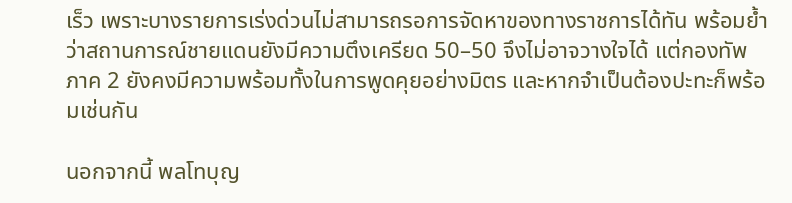เร็ว เพราะบางรายการเร่งด่วนไม่สามารถรอการจัดหาของทางราชการได้ทัน พร้อมย้ำว่าสถานการณ์ชายแดนยังมีความตึงเครียด 50–50 จึงไม่อาจวางใจได้ แต่กองทัพภาค 2 ยังคงมีความพร้อมทั้งในการพูดคุยอย่างมิตร และหากจำเป็นต้องปะทะก็พร้อมเช่นกัน

นอกจากนี้ พลโทบุญ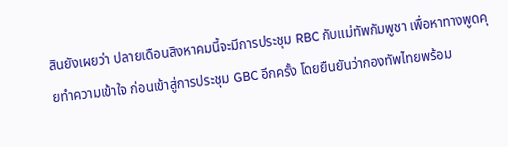สินยังเผยว่า ปลายเดือนสิงหาคมนี้จะมีการประชุม RBC กับแม่ทัพกัมพูชา เพื่อหาทางพูดคุยทำความเข้าใจ ก่อนเข้าสู่การประชุม GBC อีกครั้ง โดยยืนยันว่ากองทัพไทยพร้อม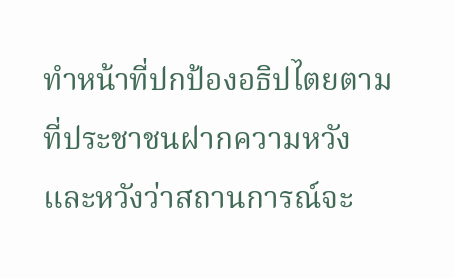ทำหน้าที่ปกป้องอธิปไตยตามที่ประชาชนฝากความหวัง และหวังว่าสถานการณ์จะ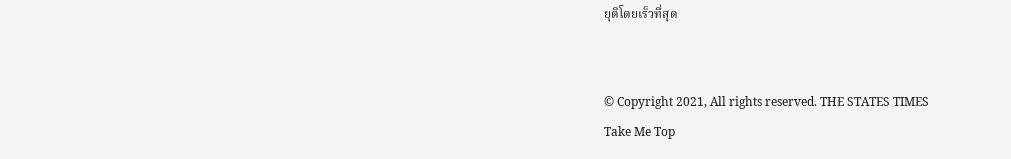ยุติโดยเร็วที่สุด


© Copyright 2021, All rights reserved. THE STATES TIMES
Take Me Top